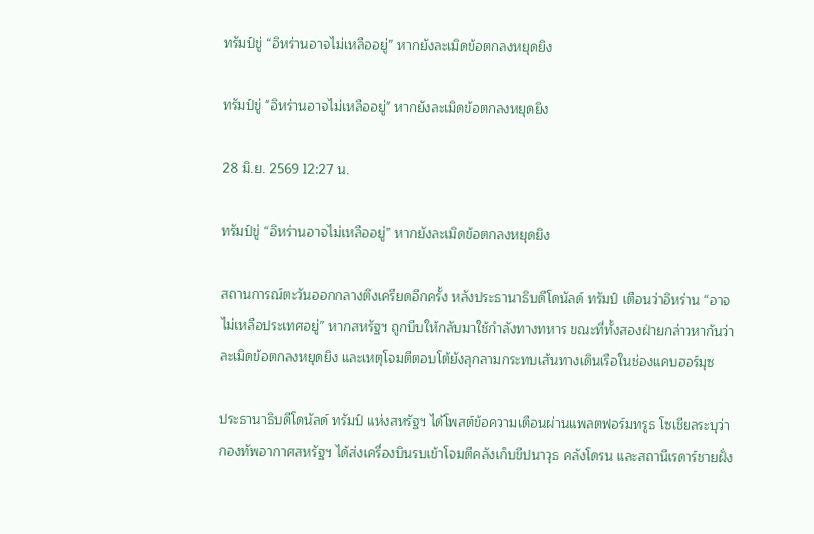ทรัมป์ขู่ “อิหร่านอาจไม่เหลืออยู่” หากยังละเมิดข้อตกลงหยุดยิง

ทรัมป์ขู่ "อิหร่านอาจไม่เหลืออยู่" หากยังละเมิดข้อตกลงหยุดยิง

28 มิ.ย. 2569 12:27 น.

ทรัมป์ขู่ “อิหร่านอาจไม่เหลืออยู่” หากยังละเมิดข้อตกลงหยุดยิง

สถานการณ์ตะวันออกกลางตึงเครียดอีกครั้ง หลังประธานาธิบดีโดนัลด์ ทรัมป์ เตือนว่าอิหร่าน “อาจไม่เหลือประเทศอยู่” หากสหรัฐฯ ถูกบีบให้กลับมาใช้กำลังทางทหาร ขณะที่ทั้งสองฝ่ายกล่าวหากันว่าละเมิดข้อตกลงหยุดยิง และเหตุโจมตีตอบโต้ยังลุกลามกระทบเส้นทางเดินเรือในช่องแคบฮอร์มุซ

ประธานาธิบดีโดนัลด์ ทรัมป์ แห่งสหรัฐฯ ได้โพสต์ข้อความเตือนผ่านแพลตฟอร์มทรูธ โซเชียลระบุว่า กองทัพอากาศสหรัฐฯ ได้ส่งเครื่องบินรบเข้าโจมตีคลังเก็บขีปนาวุธ คลังโดรน และสถานีเรดาร์ชายฝั่ง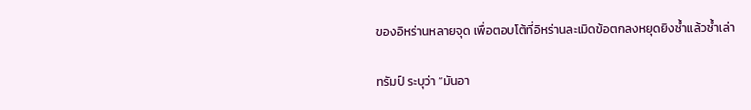ของอิหร่านหลายจุด เพื่อตอบโต้ที่อิหร่านละเมิดข้อตกลงหยุดยิงซ้ำแล้วซ้ำเล่า

ทรัมป์ ระบุว่า “มันอา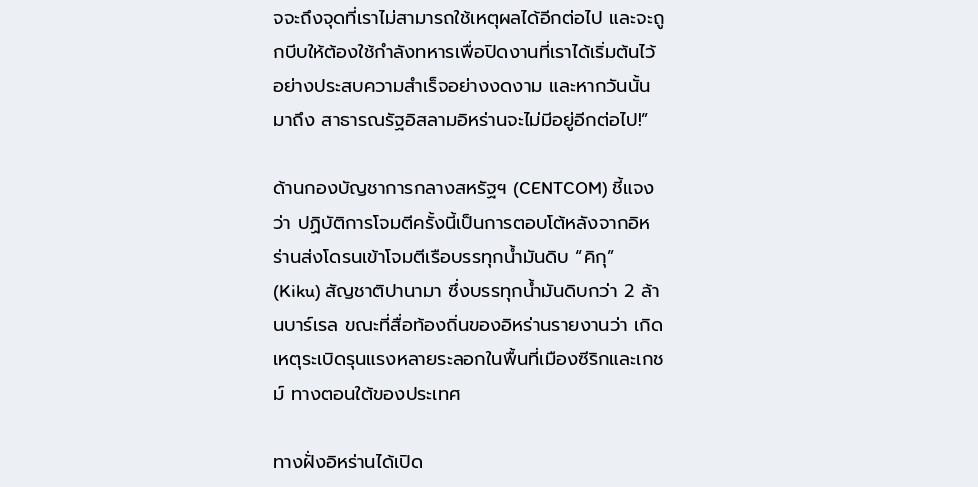จจะถึงจุดที่เราไม่สามารถใช้เหตุผลได้อีกต่อไป และจะถูกบีบให้ต้องใช้กำลังทหารเพื่อปิดงานที่เราได้เริ่มต้นไว้อย่างประสบความสำเร็จอย่างงดงาม และหากวันนั้นมาถึง สาธารณรัฐอิสลามอิหร่านจะไม่มีอยู่อีกต่อไป!”

ด้านกองบัญชาการกลางสหรัฐฯ (CENTCOM) ชี้แจงว่า ปฏิบัติการโจมตีครั้งนี้เป็นการตอบโต้หลังจากอิหร่านส่งโดรนเข้าโจมตีเรือบรรทุกน้ำมันดิบ “คิกุ” (Kiku) สัญชาติปานามา ซึ่งบรรทุกน้ำมันดิบกว่า 2 ล้านบาร์เรล ขณะที่สื่อท้องถิ่นของอิหร่านรายงานว่า เกิดเหตุระเบิดรุนแรงหลายระลอกในพื้นที่เมืองซีริกและเกชม์ ทางตอนใต้ของประเทศ

ทางฝั่งอิหร่านได้เปิด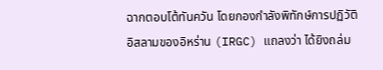ฉากตอบโต้ทันควัน โดยกองกำลังพิทักษ์การปฏิวัติอิสลามของอิหร่าน (IRGC) แถลงว่า ได้ยิงถล่ม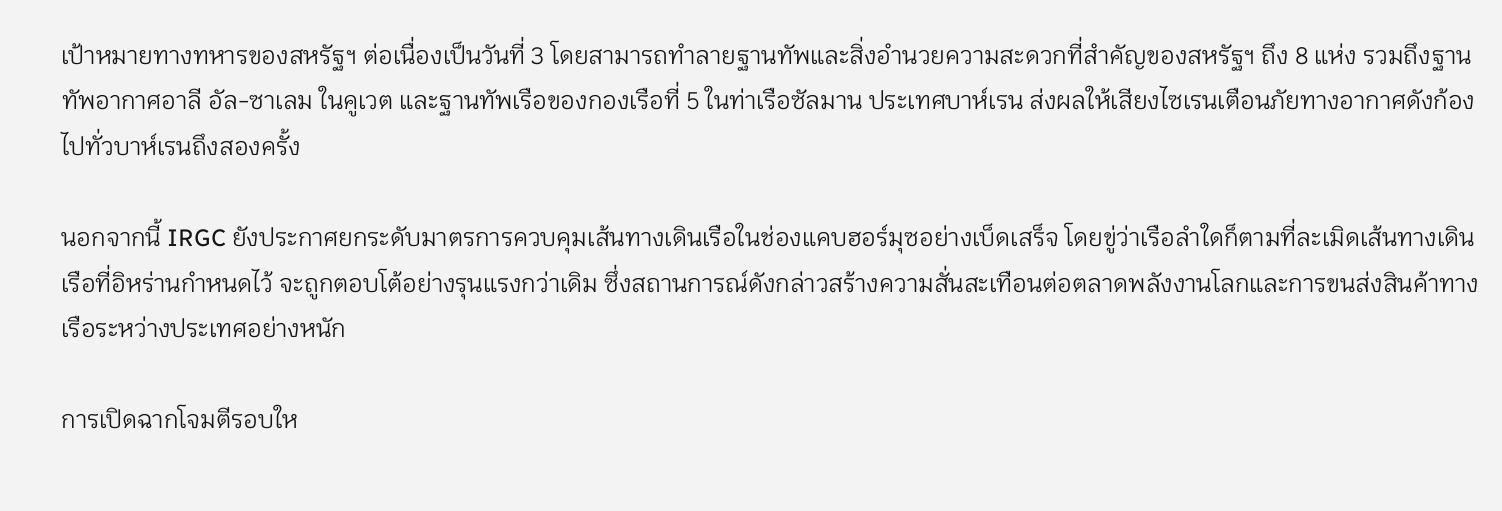เป้าหมายทางทหารของสหรัฐฯ ต่อเนื่องเป็นวันที่ 3 โดยสามารถทำลายฐานทัพและสิ่งอำนวยความสะดวกที่สำคัญของสหรัฐฯ ถึง 8 แห่ง รวมถึงฐานทัพอากาศอาลี อัล-ซาเลม ในคูเวต และฐานทัพเรือของกองเรือที่ 5 ในท่าเรือซัลมาน ประเทศบาห์เรน ส่งผลให้เสียงไซเรนเตือนภัยทางอากาศดังก้องไปทั่วบาห์เรนถึงสองครั้ง

นอกจากนี้ IRGC ยังประกาศยกระดับมาตรการควบคุมเส้นทางเดินเรือในช่องแคบฮอร์มุซอย่างเบ็ดเสร็จ โดยขู่ว่าเรือลำใดก็ตามที่ละเมิดเส้นทางเดินเรือที่อิหร่านกำหนดไว้ จะถูกตอบโต้อย่างรุนแรงกว่าเดิม ซึ่งสถานการณ์ดังกล่าวสร้างความสั่นสะเทือนต่อตลาดพลังงานโลกและการขนส่งสินค้าทางเรือระหว่างประเทศอย่างหนัก

การเปิดฉากโจมตีรอบให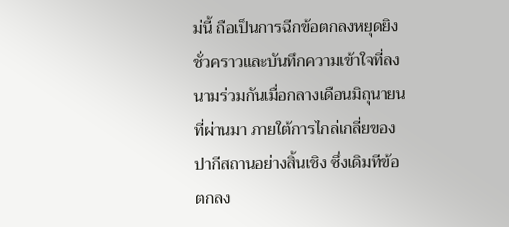ม่นี้ ถือเป็นการฉีกข้อตกลงหยุดยิงชั่วคราวและบันทึกความเข้าใจที่ลงนามร่วมกันเมื่อกลางเดือนมิถุนายนที่ผ่านมา ภายใต้การไกล่เกลี่ยของปากีสถานอย่างสิ้นเชิง ซึ่งเดิมทีข้อตกลง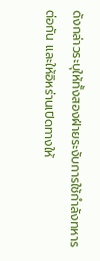ดังกล่าวระบุให้ทั้งสองฝ่ายระงับการใช้กำลังทหารต่อกัน และให้อิหร่านเปิดทางให้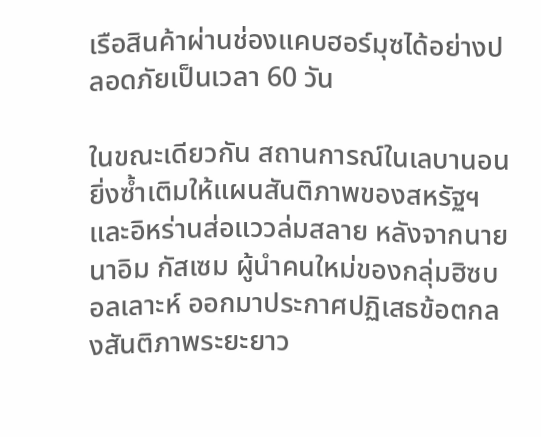เรือสินค้าผ่านช่องแคบฮอร์มุซได้อย่างปลอดภัยเป็นเวลา 60 วัน

ในขณะเดียวกัน สถานการณ์ในเลบานอนยิ่งซ้ำเติมให้แผนสันติภาพของสหรัฐฯ และอิหร่านส่อแววล่มสลาย หลังจากนายนาอิม กัสเซม ผู้นำคนใหม่ของกลุ่มฮิซบอลเลาะห์ ออกมาประกาศปฏิเสธข้อตกลงสันติภาพระยะยาว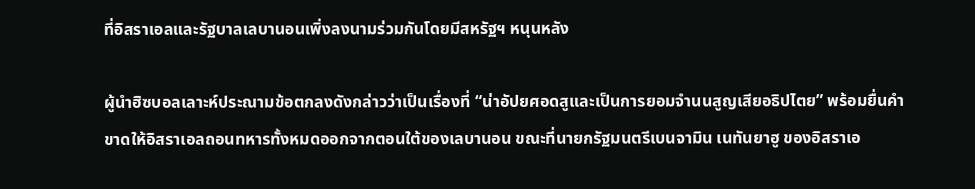ที่อิสราเอลและรัฐบาลเลบานอนเพิ่งลงนามร่วมกันโดยมีสหรัฐฯ หนุนหลัง

ผู้นำฮิซบอลเลาะห์ประณามข้อตกลงดังกล่าวว่าเป็นเรื่องที่ “น่าอัปยศอดสูและเป็นการยอมจำนนสูญเสียอธิปไตย” พร้อมยื่นคำขาดให้อิสราเอลถอนทหารทั้งหมดออกจากตอนใต้ของเลบานอน ขณะที่นายกรัฐมนตรีเบนจามิน เนทันยาฮู ของอิสราเอ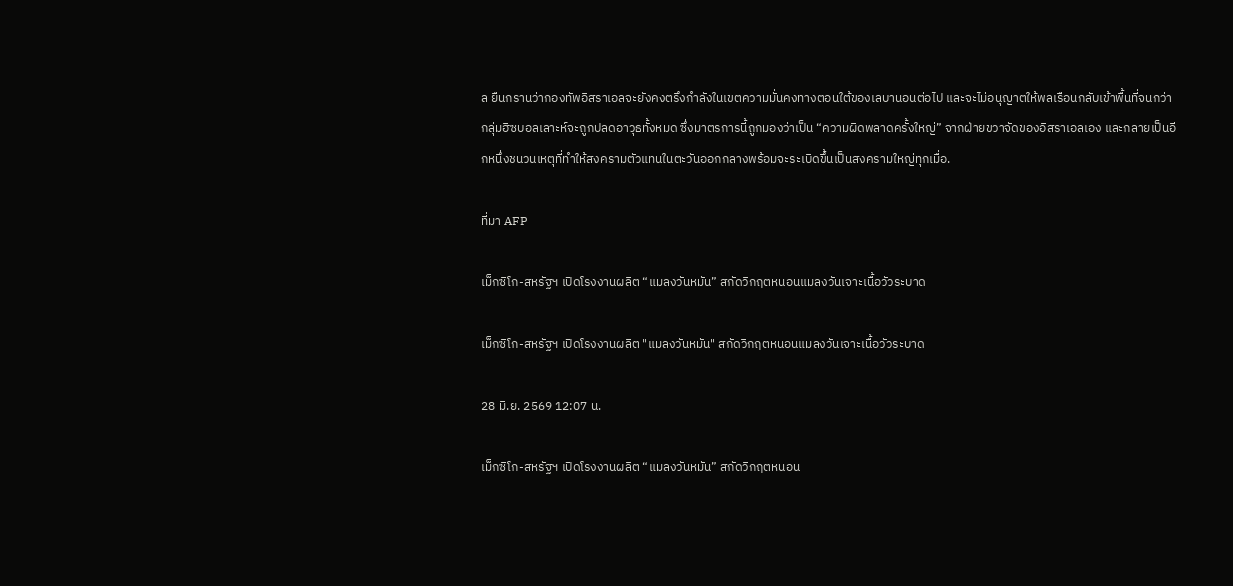ล ยืนกรานว่ากองทัพอิสราเอลจะยังคงตรึงกำลังในเขตความมั่นคงทางตอนใต้ของเลบานอนต่อไป และจะไม่อนุญาตให้พลเรือนกลับเข้าพื้นที่จนกว่ากลุ่มฮิซบอลเลาะห์จะถูกปลดอาวุธทั้งหมด ซึ่งมาตรการนี้ถูกมองว่าเป็น “ความผิดพลาดครั้งใหญ่” จากฝ่ายขวาจัดของอิสราเอลเอง และกลายเป็นอีกหนึ่งชนวนเหตุที่ทำให้สงครามตัวแทนในตะวันออกกลางพร้อมจะระเบิดขึ้นเป็นสงครามใหญ่ทุกเมื่อ.

ที่มา AFP

เม็กซิโก-สหรัฐฯ เปิดโรงงานผลิต “แมลงวันหมัน” สกัดวิกฤตหนอนแมลงวันเจาะเนื้อวัวระบาด

เม็กซิโก-สหรัฐฯ เปิดโรงงานผลิต "แมลงวันหมัน" สกัดวิกฤตหนอนแมลงวันเจาะเนื้อวัวระบาด

28 มิ.ย. 2569 12:07 น.

เม็กซิโก-สหรัฐฯ เปิดโรงงานผลิต “แมลงวันหมัน” สกัดวิกฤตหนอน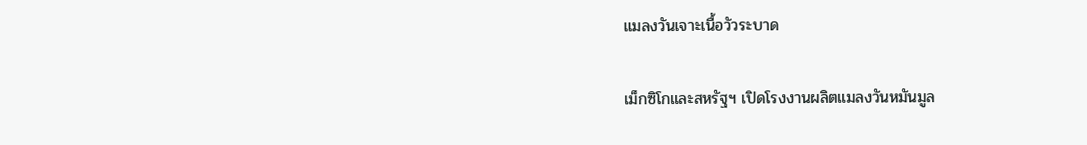แมลงวันเจาะเนื้อวัวระบาด

เม็กซิโกและสหรัฐฯ เปิดโรงงานผลิตแมลงวันหมันมูล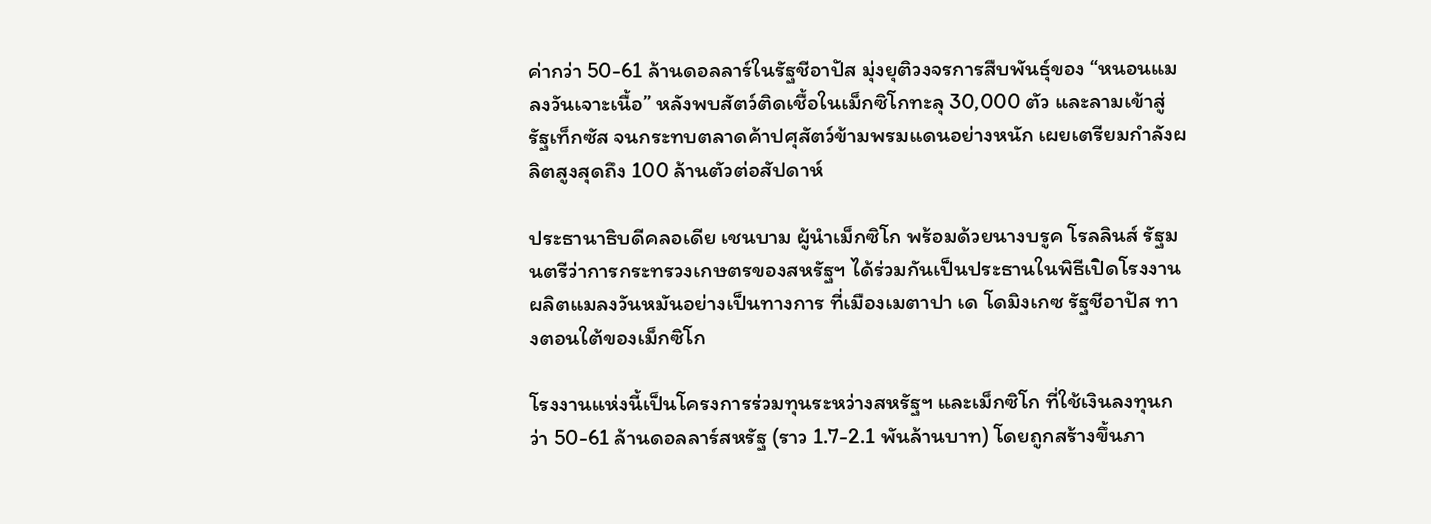ค่ากว่า 50-61 ล้านดอลลาร์ในรัฐชีอาปัส มุ่งยุติวงจรการสืบพันธุ์ของ “หนอนแมลงวันเจาะเนื้อ” หลังพบสัตว์ติดเชื้อในเม็กซิโกทะลุ 30,000 ตัว และลามเข้าสู่รัฐเท็กซัส จนกระทบตลาดค้าปศุสัตว์ข้ามพรมแดนอย่างหนัก เผยเตรียมกำลังผลิตสูงสุดถึง 100 ล้านตัวต่อสัปดาห์

ประธานาธิบดีคลอเดีย เชนบาม ผู้นำเม็กซิโก พร้อมด้วยนางบรูค โรลลินส์ รัฐมนตรีว่าการกระทรวงเกษตรของสหรัฐฯ ได้ร่วมกันเป็นประธานในพิธีเปิดโรงงานผลิตแมลงวันหมันอย่างเป็นทางการ ที่เมืองเมตาปา เด โดมิงเกซ รัฐชีอาปัส ทางตอนใต้ของเม็กซิโก

โรงงานแห่งนี้เป็นโครงการร่วมทุนระหว่างสหรัฐฯ และเม็กซิโก ที่ใช้เงินลงทุนกว่า 50-61 ล้านดอลลาร์สหรัฐ (ราว 1.7-2.1 พันล้านบาท) โดยถูกสร้างขึ้นภา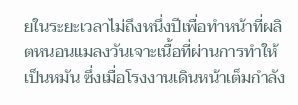ยในระยะเวลาไม่ถึงหนึ่งปีเพื่อทำหน้าที่ผลิตหนอนแมลงวันเจาะเนื้อที่ผ่านการทำให้เป็นหมัน ซึ่งเมื่อโรงงานเดินหน้าเต็มกำลัง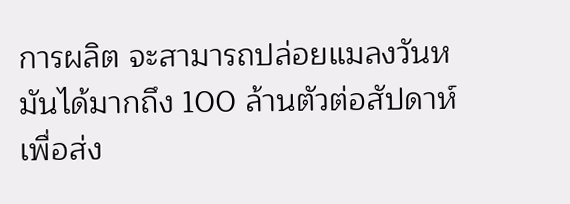การผลิต จะสามารถปล่อยแมลงวันหมันได้มากถึง 100 ล้านตัวต่อสัปดาห์ เพื่อส่ง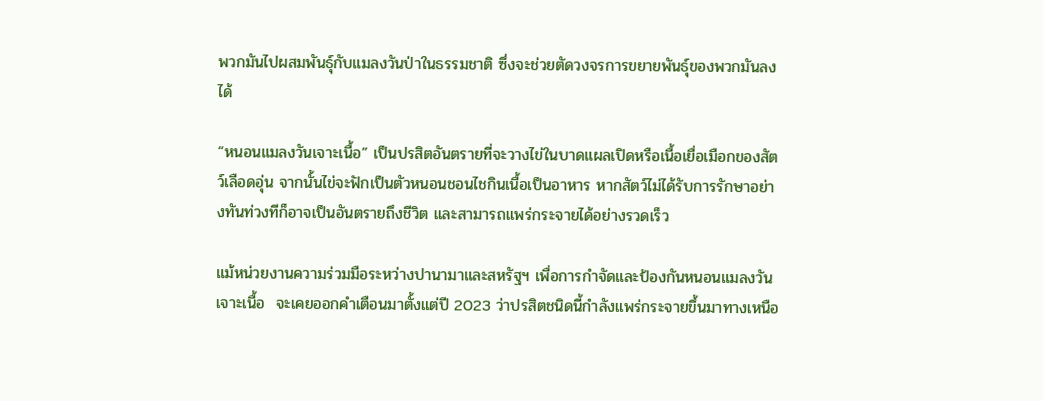พวกมันไปผสมพันธุ์กับแมลงวันป่าในธรรมชาติ ซึ่งจะช่วยตัดวงจรการขยายพันธุ์ของพวกมันลงได้

“หนอนแมลงวันเจาะเนื้อ” เป็นปรสิตอันตรายที่จะวางไข่ในบาดแผลเปิดหรือเนื้อเยื่อเมือกของสัตว์เลือดอุ่น จากนั้นไข่จะฟักเป็นตัวหนอนชอนไชกินเนื้อเป็นอาหาร หากสัตว์ไม่ได้รับการรักษาอย่างทันท่วงทีก็อาจเป็นอันตรายถึงชีวิต และสามารถแพร่กระจายได้อย่างรวดเร็ว

แม้หน่วยงานความร่วมมือระหว่างปานามาและสหรัฐฯ เพื่อการกำจัดและป้องกันหนอนแมลงวันเจาะเนื้อ  จะเคยออกคำเตือนมาตั้งแต่ปี 2023 ว่าปรสิตชนิดนี้กำลังแพร่กระจายขึ้นมาทางเหนือ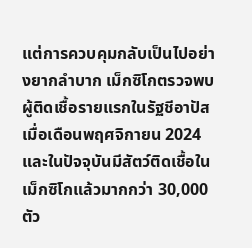แต่การควบคุมกลับเป็นไปอย่างยากลำบาก เม็กซิโกตรวจพบผู้ติดเชื้อรายแรกในรัฐชีอาปัสเมื่อเดือนพฤศจิกายน 2024 และในปัจจุบันมีสัตว์ติดเชื้อในเม็กซิโกแล้วมากกว่า 30,000 ตัว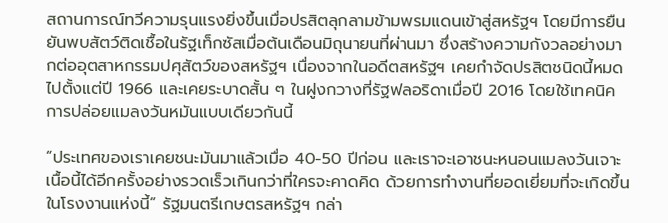สถานการณ์ทวีความรุนแรงยิ่งขึ้นเมื่อปรสิตลุกลามข้ามพรมแดนเข้าสู่สหรัฐฯ โดยมีการยืนยันพบสัตว์ติดเชื้อในรัฐเท็กซัสเมื่อต้นเดือนมิถุนายนที่ผ่านมา ซึ่งสร้างความกังวลอย่างมากต่ออุตสาหกรรมปศุสัตว์ของสหรัฐฯ เนื่องจากในอดีตสหรัฐฯ เคยกำจัดปรสิตชนิดนี้หมดไปตั้งแต่ปี 1966 และเคยระบาดสั้น ๆ ในฝูงกวางที่รัฐฟลอริดาเมื่อปี 2016 โดยใช้เทคนิคการปล่อยแมลงวันหมันแบบเดียวกันนี้

“ประเทศของเราเคยชนะมันมาแล้วเมื่อ 40-50 ปีก่อน และเราจะเอาชนะหนอนแมลงวันเจาะเนื้อนี้ได้อีกครั้งอย่างรวดเร็วเกินกว่าที่ใครจะคาดคิด ด้วยการทำงานที่ยอดเยี่ยมที่จะเกิดขึ้นในโรงงานแห่งนี้” รัฐมนตรีเกษตรสหรัฐฯ กล่า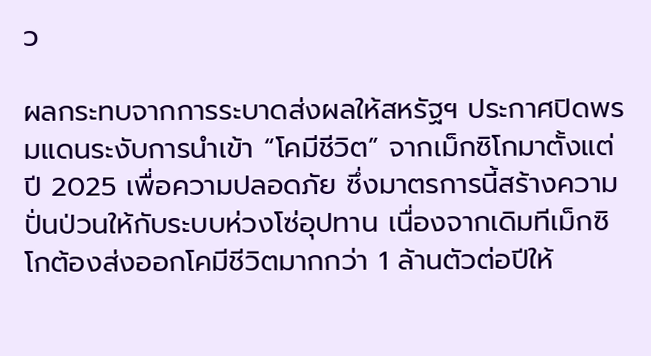ว

ผลกระทบจากการระบาดส่งผลให้สหรัฐฯ ประกาศปิดพรมแดนระงับการนำเข้า “โคมีชีวิต” จากเม็กซิโกมาตั้งแต่ปี 2025 เพื่อความปลอดภัย ซึ่งมาตรการนี้สร้างความปั่นป่วนให้กับระบบห่วงโซ่อุปทาน เนื่องจากเดิมทีเม็กซิโกต้องส่งออกโคมีชีวิตมากกว่า 1 ล้านตัวต่อปีให้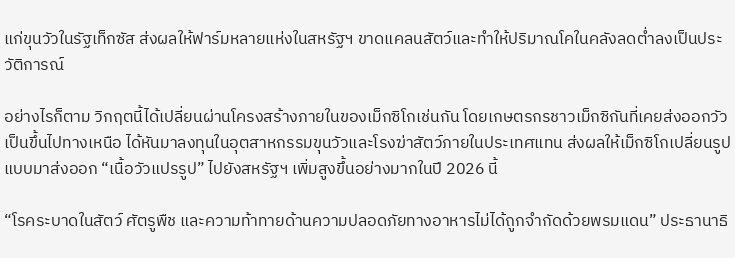แก่ขุนวัวในรัฐเท็กซัส ส่งผลให้ฟาร์มหลายแห่งในสหรัฐฯ ขาดแคลนสัตว์และทำให้ปริมาณโคในคลังลดต่ำลงเป็นประวัติการณ์

อย่างไรก็ตาม วิกฤตนี้ได้เปลี่ยนผ่านโครงสร้างภายในของเม็กซิโกเช่นกัน โดยเกษตรกรชาวเม็กซิกันที่เคยส่งออกวัวเป็นขึ้นไปทางเหนือ ได้หันมาลงทุนในอุตสาหกรรมขุนวัวและโรงฆ่าสัตว์ภายในประเทศแทน ส่งผลให้เม็กซิโกเปลี่ยนรูปแบบมาส่งออก “เนื้อวัวแปรรูป” ไปยังสหรัฐฯ เพิ่มสูงขึ้นอย่างมากในปี 2026 นี้

“โรคระบาดในสัตว์ ศัตรูพืช และความท้าทายด้านความปลอดภัยทางอาหารไม่ได้ถูกจำกัดด้วยพรมแดน” ประธานาธิ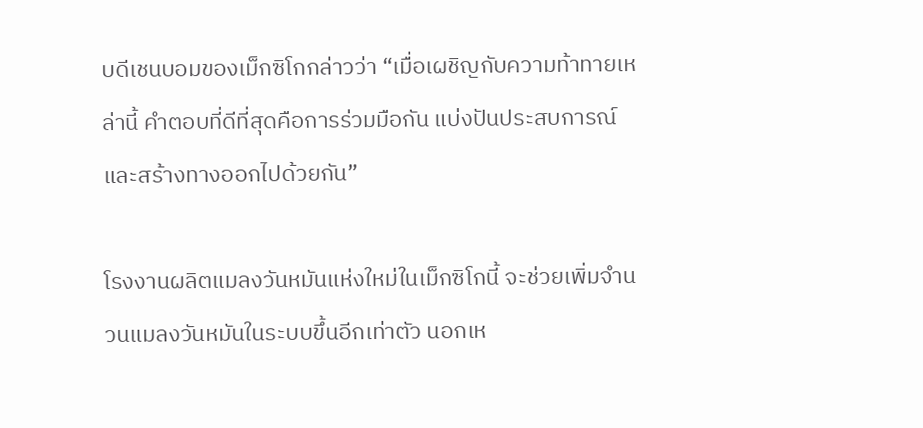บดีเชนบอมของเม็กซิโกกล่าวว่า “เมื่อเผชิญกับความท้าทายเหล่านี้ คำตอบที่ดีที่สุดคือการร่วมมือกัน แบ่งปันประสบการณ์ และสร้างทางออกไปด้วยกัน”

โรงงานผลิตแมลงวันหมันแห่งใหม่ในเม็กซิโกนี้ จะช่วยเพิ่มจำนวนแมลงวันหมันในระบบขึ้นอีกเท่าตัว นอกเห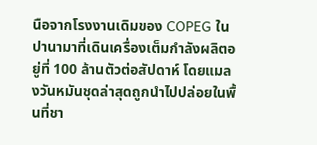นือจากโรงงานเดิมของ COPEG ในปานามาที่เดินเครื่องเต็มกำลังผลิตอยู่ที่ 100 ล้านตัวต่อสัปดาห์ โดยแมลงวันหมันชุดล่าสุดถูกนำไปปล่อยในพื้นที่ชา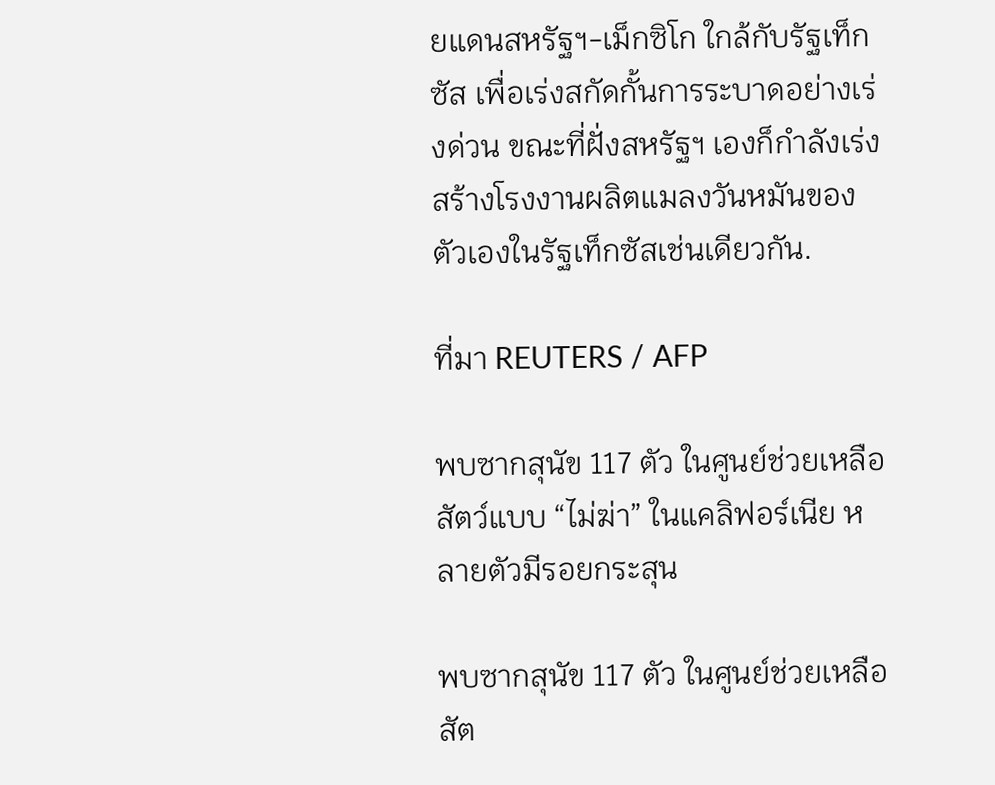ยแดนสหรัฐฯ-เม็กซิโก ใกล้กับรัฐเท็กซัส เพื่อเร่งสกัดกั้นการระบาดอย่างเร่งด่วน ขณะที่ฝั่งสหรัฐฯ เองก็กำลังเร่งสร้างโรงงานผลิตแมลงวันหมันของตัวเองในรัฐเท็กซัสเช่นเดียวกัน.

ที่มา REUTERS / AFP

พบซากสุนัข 117 ตัว ในศูนย์ช่วยเหลือสัตว์แบบ “ไม่ฆ่า” ในแคลิฟอร์เนีย หลายตัวมีรอยกระสุน

พบซากสุนัข 117 ตัว ในศูนย์ช่วยเหลือสัต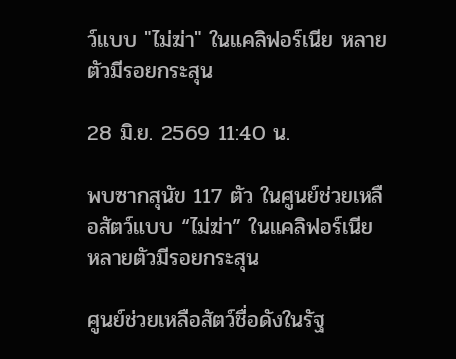ว์แบบ "ไม่ฆ่า" ในแคลิฟอร์เนีย หลายตัวมีรอยกระสุน

28 มิ.ย. 2569 11:40 น.

พบซากสุนัข 117 ตัว ในศูนย์ช่วยเหลือสัตว์แบบ “ไม่ฆ่า” ในแคลิฟอร์เนีย หลายตัวมีรอยกระสุน

ศูนย์ช่วยเหลือสัตว์ชื่อดังในรัฐ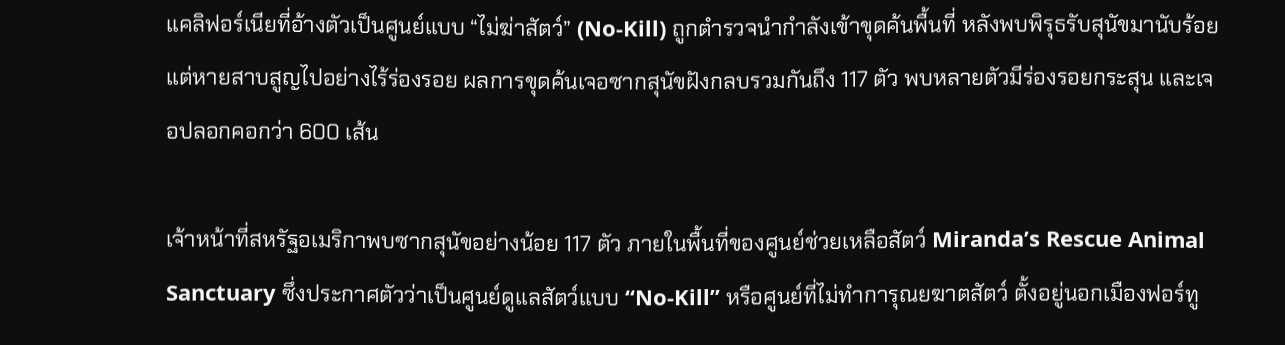แคลิฟอร์เนียที่อ้างตัวเป็นศูนย์แบบ “ไม่ฆ่าสัตว์” (No-Kill) ถูกตำรวจนำกำลังเข้าขุดค้นพื้นที่ หลังพบพิรุธรับสุนัขมานับร้อยแต่หายสาบสูญไปอย่างไร้ร่องรอย ผลการขุดค้นเจอซากสุนัขฝังกลบรวมกันถึง 117 ตัว พบหลายตัวมีร่องรอยกระสุน และเจอปลอกคอกว่า 600 เส้น

เจ้าหน้าที่สหรัฐอเมริกาพบซากสุนัขอย่างน้อย 117 ตัว ภายในพื้นที่ของศูนย์ช่วยเหลือสัตว์ Miranda’s Rescue Animal Sanctuary ซึ่งประกาศตัวว่าเป็นศูนย์ดูแลสัตว์แบบ “No-Kill” หรือศูนย์ที่ไม่ทำการุณยฆาตสัตว์ ตั้งอยู่นอกเมืองฟอร์ทู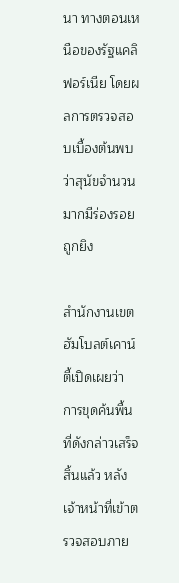นา ทางตอนเหนือของรัฐแคลิฟอร์เนีย โดยผลการตรวจสอบเบื้องต้นพบว่าสุนัขจำนวนมากมีร่องรอยถูกยิง

สำนักงานเขตฮัมโบลต์เคาน์ตี้เปิดเผยว่า การขุดค้นพื้นที่ดังกล่าวเสร็จสิ้นแล้ว หลังเจ้าหน้าที่เข้าตรวจสอบภาย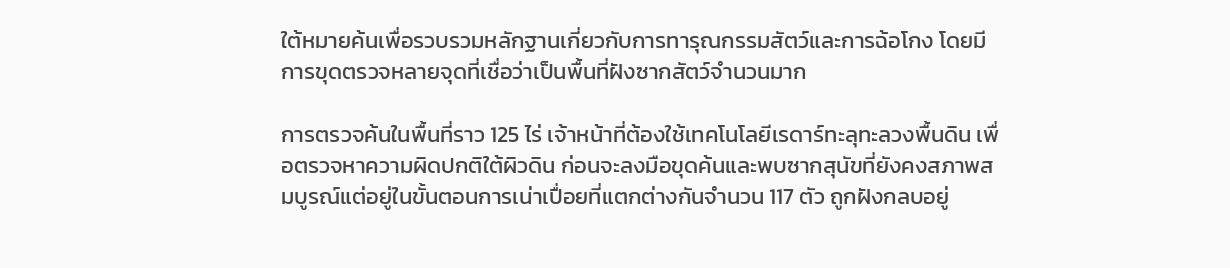ใต้หมายค้นเพื่อรวบรวมหลักฐานเกี่ยวกับการทารุณกรรมสัตว์และการฉ้อโกง โดยมีการขุดตรวจหลายจุดที่เชื่อว่าเป็นพื้นที่ฝังซากสัตว์จำนวนมาก

การตรวจค้นในพื้นที่ราว 125 ไร่ เจ้าหน้าที่ต้องใช้เทคโนโลยีเรดาร์ทะลุทะลวงพื้นดิน เพื่อตรวจหาความผิดปกติใต้ผิวดิน ก่อนจะลงมือขุดค้นและพบซากสุนัขที่ยังคงสภาพสมบูรณ์แต่อยู่ในขั้นตอนการเน่าเปื่อยที่แตกต่างกันจำนวน 117 ตัว ถูกฝังกลบอยู่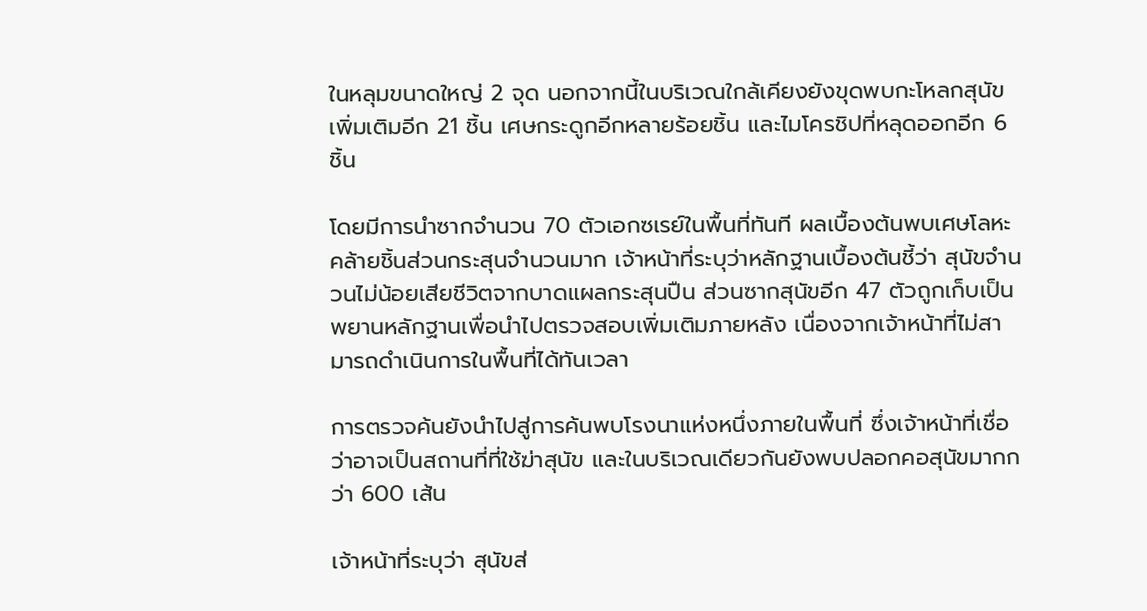ในหลุมขนาดใหญ่ 2 จุด นอกจากนี้ในบริเวณใกล้เคียงยังขุดพบกะโหลกสุนัขเพิ่มเติมอีก 21 ชิ้น เศษกระดูกอีกหลายร้อยชิ้น และไมโครชิปที่หลุดออกอีก 6 ชิ้น

โดยมีการนำซากจำนวน 70 ตัวเอกซเรย์ในพื้นที่ทันที ผลเบื้องต้นพบเศษโลหะคล้ายชิ้นส่วนกระสุนจำนวนมาก เจ้าหน้าที่ระบุว่าหลักฐานเบื้องต้นชี้ว่า สุนัขจำนวนไม่น้อยเสียชีวิตจากบาดแผลกระสุนปืน ส่วนซากสุนัขอีก 47 ตัวถูกเก็บเป็นพยานหลักฐานเพื่อนำไปตรวจสอบเพิ่มเติมภายหลัง เนื่องจากเจ้าหน้าที่ไม่สามารถดำเนินการในพื้นที่ได้ทันเวลา

การตรวจค้นยังนำไปสู่การค้นพบโรงนาแห่งหนึ่งภายในพื้นที่ ซึ่งเจ้าหน้าที่เชื่อว่าอาจเป็นสถานที่ที่ใช้ฆ่าสุนัข และในบริเวณเดียวกันยังพบปลอกคอสุนัขมากกว่า 600 เส้น

เจ้าหน้าที่ระบุว่า สุนัขส่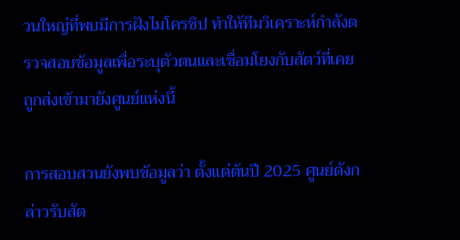วนใหญ่ที่พบมีการฝังไมโครชิป ทำให้ทีมวิเคราะห์กำลังตรวจสอบข้อมูลเพื่อระบุตัวตนและเชื่อมโยงกับสัตว์ที่เคยถูกส่งเข้ามายังศูนย์แห่งนี้

การสอบสวนยังพบข้อมูลว่า ตั้งแต่ต้นปี 2025 ศูนย์ดังกล่าวรับสัต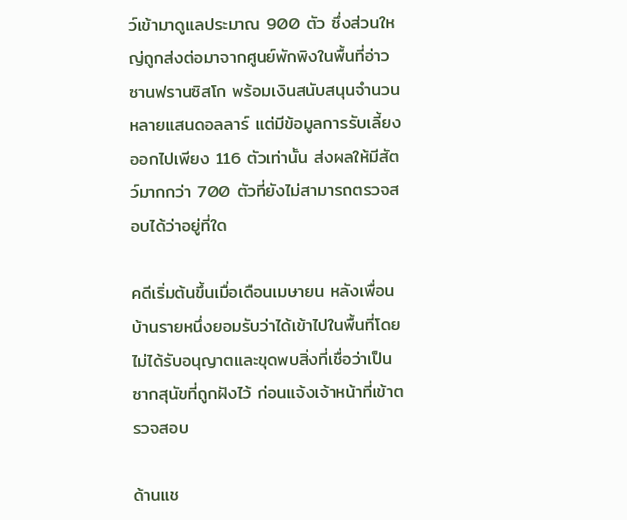ว์เข้ามาดูแลประมาณ 900 ตัว ซึ่งส่วนใหญ่ถูกส่งต่อมาจากศูนย์พักพิงในพื้นที่อ่าวซานฟรานซิสโก พร้อมเงินสนับสนุนจำนวนหลายแสนดอลลาร์ แต่มีข้อมูลการรับเลี้ยงออกไปเพียง 116 ตัวเท่านั้น ส่งผลให้มีสัตว์มากกว่า 700 ตัวที่ยังไม่สามารถตรวจสอบได้ว่าอยู่ที่ใด

คดีเริ่มต้นขึ้นเมื่อเดือนเมษายน หลังเพื่อนบ้านรายหนึ่งยอมรับว่าได้เข้าไปในพื้นที่โดยไม่ได้รับอนุญาตและขุดพบสิ่งที่เชื่อว่าเป็นซากสุนัขที่ถูกฝังไว้ ก่อนแจ้งเจ้าหน้าที่เข้าตรวจสอบ

ด้านแช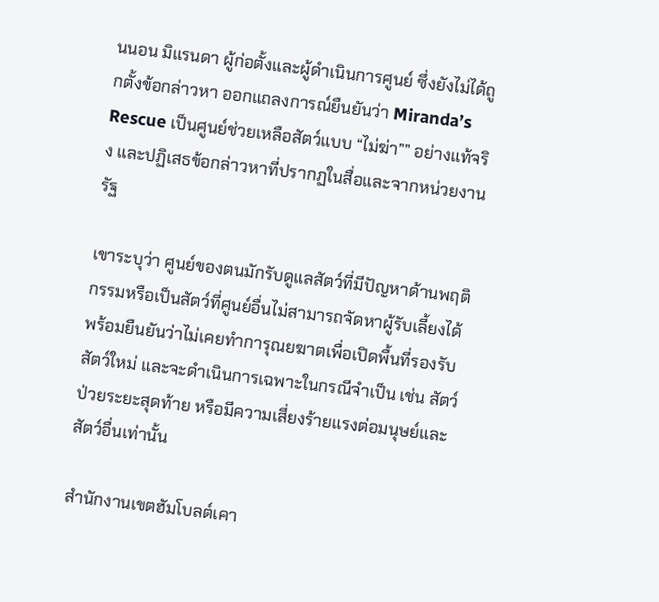นนอน มิแรนดา ผู้ก่อตั้งและผู้ดำเนินการศูนย์ ซึ่งยังไม่ได้ถูกตั้งข้อกล่าวหา ออกแถลงการณ์ยืนยันว่า Miranda’s Rescue เป็นศูนย์ช่วยเหลือสัตว์แบบ “ไม่ฆ่า”” อย่างแท้จริง และปฏิเสธข้อกล่าวหาที่ปรากฏในสื่อและจากหน่วยงานรัฐ

เขาระบุว่า ศูนย์ของตนมักรับดูแลสัตว์ที่มีปัญหาด้านพฤติกรรมหรือเป็นสัตว์ที่ศูนย์อื่นไม่สามารถจัดหาผู้รับเลี้ยงได้ พร้อมยืนยันว่าไม่เคยทำการุณยฆาตเพื่อเปิดพื้นที่รองรับสัตว์ใหม่ และจะดำเนินการเฉพาะในกรณีจำเป็น เช่น สัตว์ป่วยระยะสุดท้าย หรือมีความเสี่ยงร้ายแรงต่อมนุษย์และสัตว์อื่นเท่านั้น

สำนักงานเขตฮัมโบลต์เคา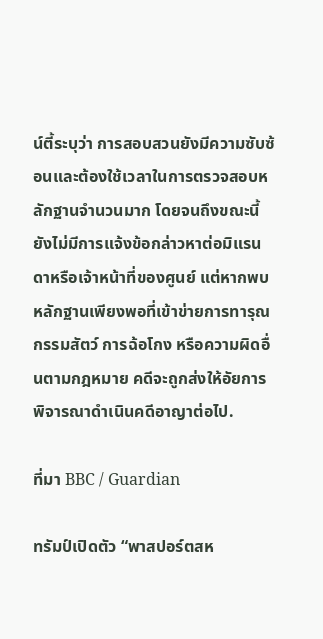น์ตี้ระบุว่า การสอบสวนยังมีความซับซ้อนและต้องใช้เวลาในการตรวจสอบหลักฐานจำนวนมาก โดยจนถึงขณะนี้ยังไม่มีการแจ้งข้อกล่าวหาต่อมิแรนดาหรือเจ้าหน้าที่ของศูนย์ แต่หากพบหลักฐานเพียงพอที่เข้าข่ายการทารุณกรรมสัตว์ การฉ้อโกง หรือความผิดอื่นตามกฎหมาย คดีจะถูกส่งให้อัยการพิจารณาดำเนินคดีอาญาต่อไป.

ที่มา BBC / Guardian

ทรัมป์เปิดตัว “พาสปอร์ตสห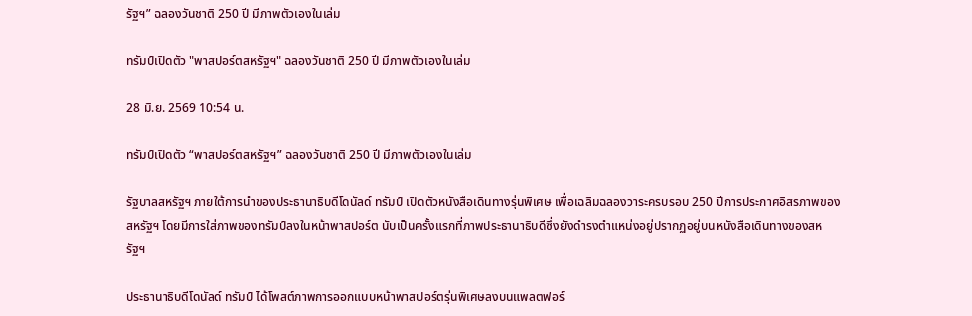รัฐฯ” ฉลองวันชาติ 250 ปี มีภาพตัวเองในเล่ม

ทรัมป์เปิดตัว "พาสปอร์ตสหรัฐฯ" ฉลองวันชาติ 250 ปี มีภาพตัวเองในเล่ม

28 มิ.ย. 2569 10:54 น.

ทรัมป์เปิดตัว “พาสปอร์ตสหรัฐฯ” ฉลองวันชาติ 250 ปี มีภาพตัวเองในเล่ม

รัฐบาลสหรัฐฯ ภายใต้การนำของประธานาธิบดีโดนัลด์ ทรัมป์ เปิดตัวหนังสือเดินทางรุ่นพิเศษ เพื่อเฉลิมฉลองวาระครบรอบ 250 ปีการประกาศอิสรภาพของสหรัฐฯ โดยมีการใส่ภาพของทรัมป์ลงในหน้าพาสปอร์ต นับเป็นครั้งแรกที่ภาพประธานาธิบดีซึ่งยังดำรงตำแหน่งอยู่ปรากฏอยู่บนหนังสือเดินทางของสหรัฐฯ

ประธานาธิบดีโดนัลด์ ทรัมป์ ได้โพสต์ภาพการออกแบบหน้าพาสปอร์ตรุ่นพิเศษลงบนแพลตฟอร์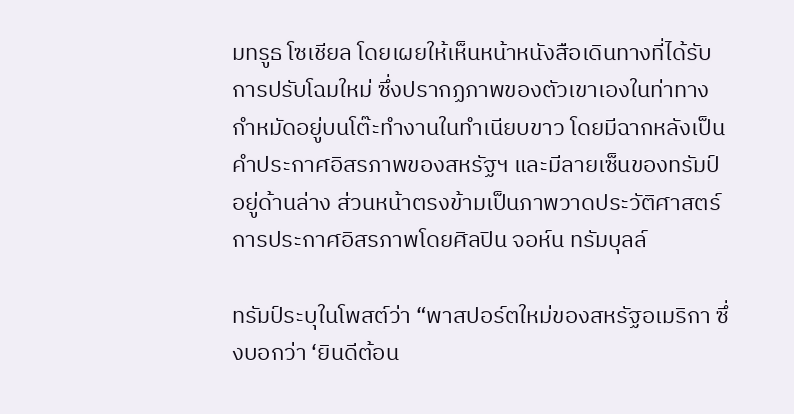มทรูธ โซเชียล โดยเผยให้เห็นหน้าหนังสือเดินทางที่ได้รับการปรับโฉมใหม่ ซึ่งปรากฏภาพของตัวเขาเองในท่าทางกำหมัดอยู่บนโต๊ะทำงานในทำเนียบขาว โดยมีฉากหลังเป็นคำประกาศอิสรภาพของสหรัฐฯ และมีลายเซ็นของทรัมป์อยู่ด้านล่าง ส่วนหน้าตรงข้ามเป็นภาพวาดประวัติศาสตร์การประกาศอิสรภาพโดยศิลปิน จอห์น ทรัมบุลล์

ทรัมป์ระบุในโพสต์ว่า “พาสปอร์ตใหม่ของสหรัฐอเมริกา ซึ่งบอกว่า ‘ยินดีต้อน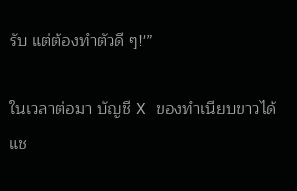รับ แต่ต้องทำตัวดี ๆ!'”

ในเวลาต่อมา บัญชี X ของทำเนียบขาวได้แช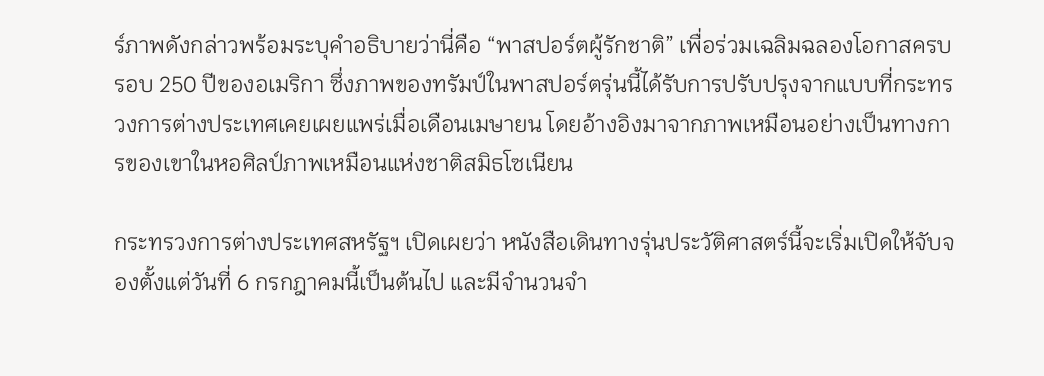ร์ภาพดังกล่าวพร้อมระบุคำอธิบายว่านี่คือ “พาสปอร์ตผู้รักชาติ” เพื่อร่วมเฉลิมฉลองโอกาสครบรอบ 250 ปีของอเมริกา ซึ่งภาพของทรัมป์ในพาสปอร์ตรุ่นนี้ได้รับการปรับปรุงจากแบบที่กระทรวงการต่างประเทศเคยเผยแพร่เมื่อเดือนเมษายน โดยอ้างอิงมาจากภาพเหมือนอย่างเป็นทางการของเขาในหอศิลป์ภาพเหมือนแห่งชาติสมิธโซเนียน

กระทรวงการต่างประเทศสหรัฐฯ เปิดเผยว่า หนังสือเดินทางรุ่นประวัติศาสตร์นี้จะเริ่มเปิดให้จับจองตั้งแต่วันที่ 6 กรกฎาคมนี้เป็นต้นไป และมีจำนวนจำ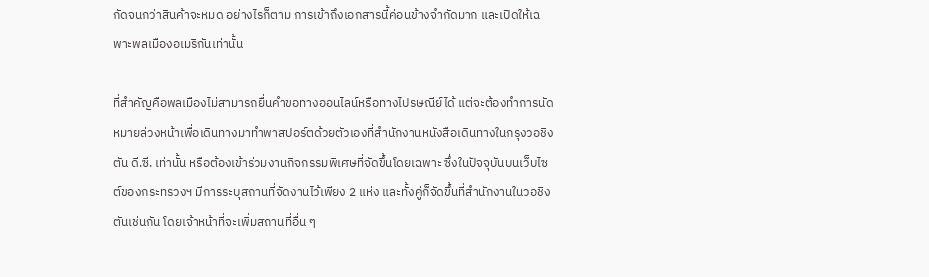กัดจนกว่าสินค้าจะหมด อย่างไรก็ตาม การเข้าถึงเอกสารนี้ค่อนข้างจำกัดมาก และเปิดให้เฉพาะพลเมืองอเมริกันเท่านั้น

ที่สำคัญคือพลเมืองไม่สามารถยื่นคำขอทางออนไลน์หรือทางไปรษณีย์ได้ แต่จะต้องทำการนัดหมายล่วงหน้าเพื่อเดินทางมาทำพาสปอร์ตด้วยตัวเองที่สำนักงานหนังสือเดินทางในกรุงวอชิงตัน ดี.ซี. เท่านั้น หรือต้องเข้าร่วมงานกิจกรรมพิเศษที่จัดขึ้นโดยเฉพาะ ซึ่งในปัจจุบันบนเว็บไซต์ของกระทรวงฯ มีการระบุสถานที่จัดงานไว้เพียง 2 แห่ง และทั้งคู่ก็จัดขึ้นที่สำนักงานในวอชิงตันเช่นกัน โดยเจ้าหน้าที่จะเพิ่มสถานที่อื่น ๆ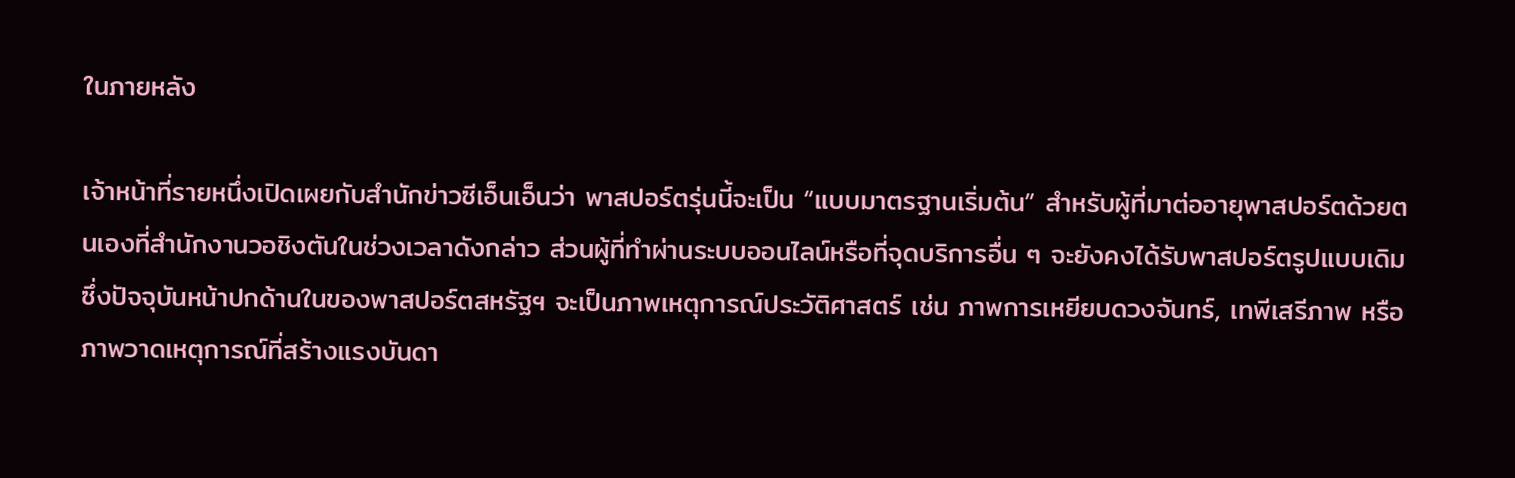ในภายหลัง

เจ้าหน้าที่รายหนึ่งเปิดเผยกับสำนักข่าวซีเอ็นเอ็นว่า พาสปอร์ตรุ่นนี้จะเป็น “แบบมาตรฐานเริ่มต้น” สำหรับผู้ที่มาต่ออายุพาสปอร์ตด้วยตนเองที่สำนักงานวอชิงตันในช่วงเวลาดังกล่าว ส่วนผู้ที่ทำผ่านระบบออนไลน์หรือที่จุดบริการอื่น ๆ จะยังคงได้รับพาสปอร์ตรูปแบบเดิม ซึ่งปัจจุบันหน้าปกด้านในของพาสปอร์ตสหรัฐฯ จะเป็นภาพเหตุการณ์ประวัติศาสตร์ เช่น ภาพการเหยียบดวงจันทร์, เทพีเสรีภาพ หรือภาพวาดเหตุการณ์ที่สร้างแรงบันดา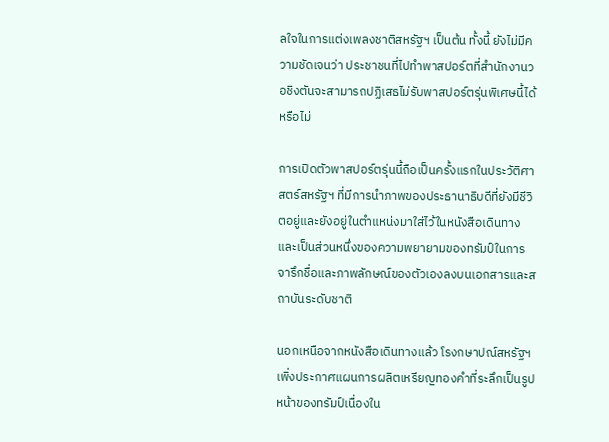ลใจในการแต่งเพลงชาติสหรัฐฯ เป็นต้น ทั้งนี้ ยังไม่มีความชัดเจนว่า ประชาชนที่ไปทำพาสปอร์ตที่สำนักงานวอชิงตันจะสามารถปฏิเสธไม่รับพาสปอร์ตรุ่นพิเศษนี้ได้หรือไม่

การเปิดตัวพาสปอร์ตรุ่นนี้ถือเป็นครั้งแรกในประวัติศาสตร์สหรัฐฯ ที่มีการนำภาพของประธานาธิบดีที่ยังมีชีวิตอยู่และยังอยู่ในตำแหน่งมาใส่ไว้ในหนังสือเดินทาง และเป็นส่วนหนึ่งของความพยายามของทรัมป์ในการจารึกชื่อและภาพลักษณ์ของตัวเองลงบนเอกสารและสถาบันระดับชาติ

นอกเหนือจากหนังสือเดินทางแล้ว โรงกษาปณ์สหรัฐฯ เพิ่งประกาศแผนการผลิตเหรียญทองคำที่ระลึกเป็นรูปหน้าของทรัมป์เนื่องใน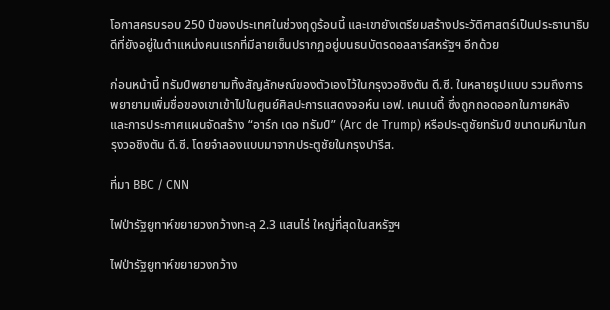โอกาสครบรอบ 250 ปีของประเทศในช่วงฤดูร้อนนี้ และเขายังเตรียมสร้างประวัติศาสตร์เป็นประธานาธิบดีที่ยังอยู่ในตำแหน่งคนแรกที่มีลายเซ็นปรากฏอยู่บนธนบัตรดอลลาร์สหรัฐฯ อีกด้วย

ก่อนหน้านี้ ทรัมป์พยายามทิ้งสัญลักษณ์ของตัวเองไว้ในกรุงวอชิงตัน ดี.ซี. ในหลายรูปแบบ รวมถึงการพยายามเพิ่มชื่อของเขาเข้าไปในศูนย์ศิลปะการแสดงจอห์น เอฟ. เคนเนดี้ ซึ่งถูกถอดออกในภายหลัง และการประกาศแผนจัดสร้าง “อาร์ก เดอ ทรัมป์” (Arc de Trump) หรือประตูชัยทรัมป์ ขนาดมหึมาในกรุงวอชิงตัน ดี.ซี. โดยจำลองแบบมาจากประตูชัยในกรุงปารีส.

ที่มา BBC / CNN

ไฟป่ารัฐยูทาห์ขยายวงกว้างทะลุ 2.3 แสนไร่ ใหญ่ที่สุดในสหรัฐฯ

ไฟป่ารัฐยูทาห์ขยายวงกว้าง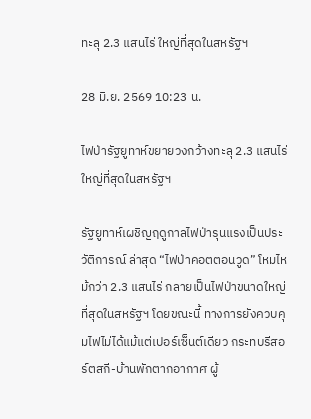ทะลุ 2.3 แสนไร่ ใหญ่ที่สุดในสหรัฐฯ

28 มิ.ย. 2569 10:23 น.

ไฟป่ารัฐยูทาห์ขยายวงกว้างทะลุ 2.3 แสนไร่ ใหญ่ที่สุดในสหรัฐฯ

รัฐยูทาห์เผชิญฤดูกาลไฟป่ารุนแรงเป็นประวัติการณ์ ล่าสุด “ไฟป่าคอตตอนวูด” โหมไหม้กว่า 2.3 แสนไร่ กลายเป็นไฟป่าขนาดใหญ่ที่สุดในสหรัฐฯ โดยขณะนี้ ทางการยังควบคุมไฟไม่ได้แม้แต่เปอร์เซ็นต์เดียว กระทบรีสอร์ตสกี-บ้านพักตากอากาศ ผู้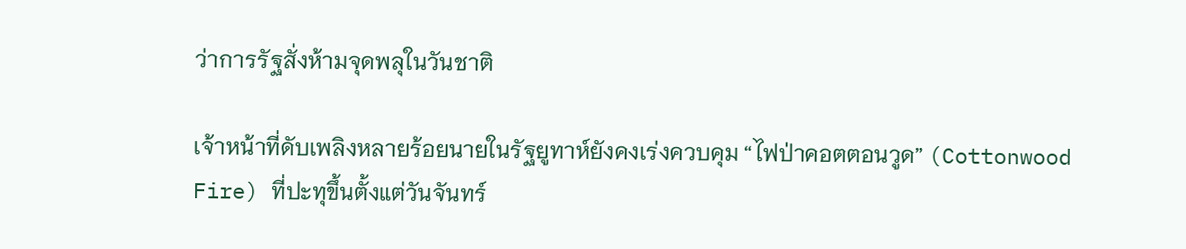ว่าการรัฐสั่งห้ามจุดพลุในวันชาติ

เจ้าหน้าที่ดับเพลิงหลายร้อยนายในรัฐยูทาห์ยังคงเร่งควบคุม “ไฟป่าคอตตอนวูด” (Cottonwood Fire) ที่ปะทุขึ้นตั้งแต่วันจันทร์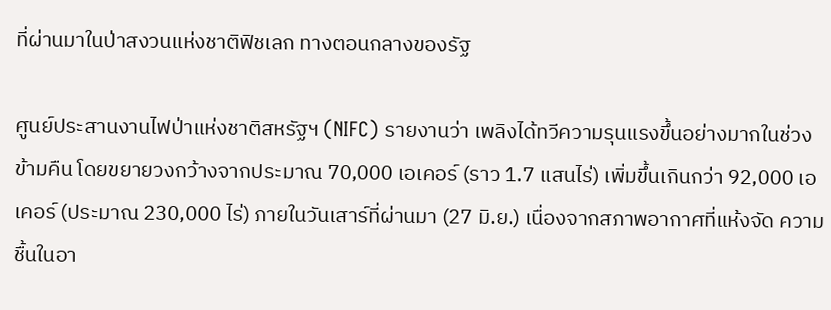ที่ผ่านมาในป่าสงวนแห่งชาติฟิชเลก ทางตอนกลางของรัฐ

ศูนย์ประสานงานไฟป่าแห่งชาติสหรัฐฯ (NIFC) รายงานว่า เพลิงได้ทวีความรุนแรงขึ้นอย่างมากในช่วงข้ามคืน โดยขยายวงกว้างจากประมาณ 70,000 เอเคอร์ (ราว 1.7 แสนไร่) เพิ่มขึ้นเกินกว่า 92,000 เอเคอร์ (ประมาณ 230,000 ไร่) ภายในวันเสาร์ที่ผ่านมา (27 มิ.ย.) เนื่องจากสภาพอากาศที่แห้งจัด ความชื้นในอา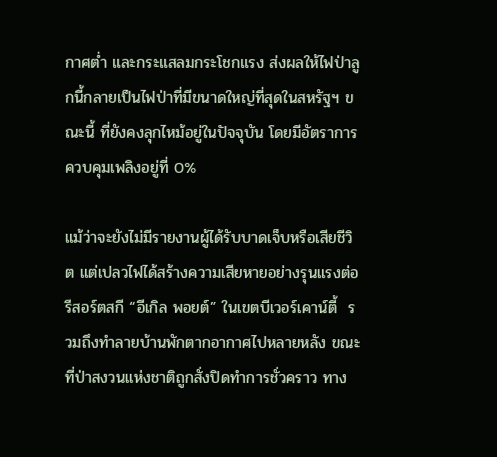กาศต่ำ และกระแสลมกระโชกแรง ส่งผลให้ไฟป่าลูกนี้กลายเป็นไฟป่าที่มีขนาดใหญ่ที่สุดในสหรัฐฯ ขณะนี้ ที่ยังคงลุกไหม้อยู่ในปัจจุบัน โดยมีอัตราการควบคุมเพลิงอยู่ที่ 0%

แม้ว่าจะยังไม่มีรายงานผู้ได้รับบาดเจ็บหรือเสียชีวิต แต่เปลวไฟได้สร้างความเสียหายอย่างรุนแรงต่อรีสอร์ตสกี “อีเกิล พอยต์” ในเขตบีเวอร์เคาน์ตี้  รวมถึงทำลายบ้านพักตากอากาศไปหลายหลัง ขณะที่ป่าสงวนแห่งชาติถูกสั่งปิดทำการชั่วคราว ทาง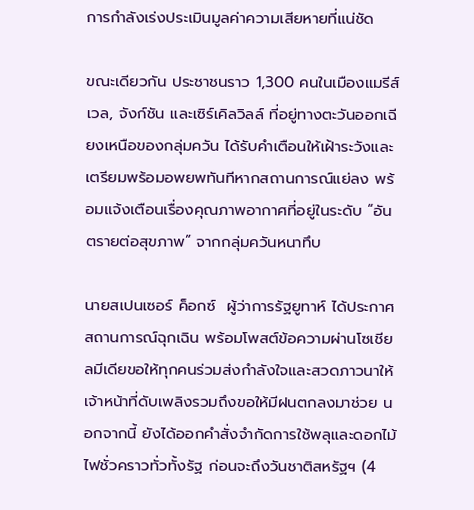การกำลังเร่งประเมินมูลค่าความเสียหายที่แน่ชัด

ขณะเดียวกัน ประชาชนราว 1,300 คนในเมืองแมรีส์เวล, จังก์ชัน และเซิร์เคิลวิลล์ ที่อยู่ทางตะวันออกเฉียงเหนือของกลุ่มควัน ได้รับคำเตือนให้เฝ้าระวังและเตรียมพร้อมอพยพทันทีหากสถานการณ์แย่ลง พร้อมแจ้งเตือนเรื่องคุณภาพอากาศที่อยู่ในระดับ “อันตรายต่อสุขภาพ” จากกลุ่มควันหนาทึบ

นายสเปนเซอร์ ค็อกซ์  ผู้ว่าการรัฐยูทาห์ ได้ประกาศสถานการณ์ฉุกเฉิน พร้อมโพสต์ข้อความผ่านโซเชียลมีเดียขอให้ทุกคนร่วมส่งกำลังใจและสวดภาวนาให้เจ้าหน้าที่ดับเพลิงรวมถึงขอให้มีฝนตกลงมาช่วย นอกจากนี้ ยังได้ออกคำสั่งจำกัดการใช้พลุและดอกไม้ไฟชั่วคราวทั่วทั้งรัฐ ก่อนจะถึงวันชาติสหรัฐฯ (4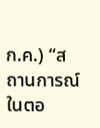ก.ค.) “สถานการณ์ในตอ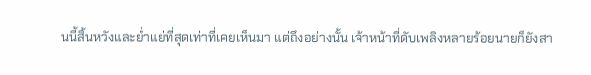นนี้สิ้นหวังและย่ำแย่ที่สุดเท่าที่เคยเห็นมา แต่ถึงอย่างนั้น เจ้าหน้าที่ดับเพลิงหลายร้อยนายก็ยังสา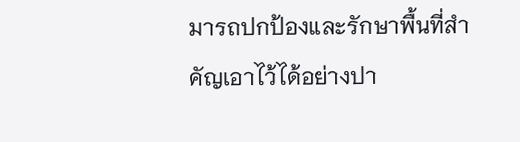มารถปกป้องและรักษาพื้นที่สำคัญเอาไว้ได้อย่างปา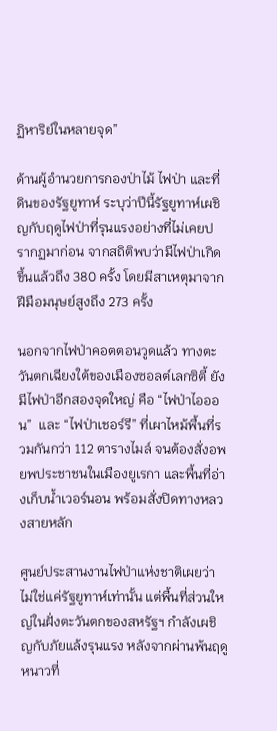ฏิหาริย์ในหลายจุด”

ด้านผู้อำนวยการกองป่าไม้ ไฟป่า และที่ดินของรัฐยูทาห์ ระบุว่าปีนี้รัฐยูทาห์เผชิญกับฤดูไฟป่าที่รุนแรงอย่างที่ไม่เคยปรากฏมาก่อน จากสถิติพบว่ามีไฟป่าเกิดขึ้นแล้วถึง 380 ครั้ง โดยมีสาเหตุมาจากฝีมือมนุษย์สูงถึง 273 ครั้ง

นอกจากไฟป่าคอตตอนวูดแล้ว ทางตะวันตกเฉียงใต้ของเมืองซอลต์เลกซิตี้ ยังมีไฟป่าอีกสองจุดใหญ่ คือ “ไฟป่าไอออน”  และ “ไฟป่าเชอร์รี” ที่เผาไหม้พื้นที่รวมกันกว่า 112 ตารางไมล์ จนต้องสั่งอพยพประชาชนในเมืองยูเรกา และพื้นที่อ่างเก็บน้ำเวอร์นอน พร้อมสั่งปิดทางหลวงสายหลัก

ศูนย์ประสานงานไฟป่าแห่งชาติเผยว่า ไม่ใช่แค่รัฐยูทาห์เท่านั้น แต่พื้นที่ส่วนใหญ่ในฝั่งตะวันตกของสหรัฐฯ กำลังเผชิญกับภัยแล้งรุนแรง หลังจากผ่านพ้นฤดูหนาวที่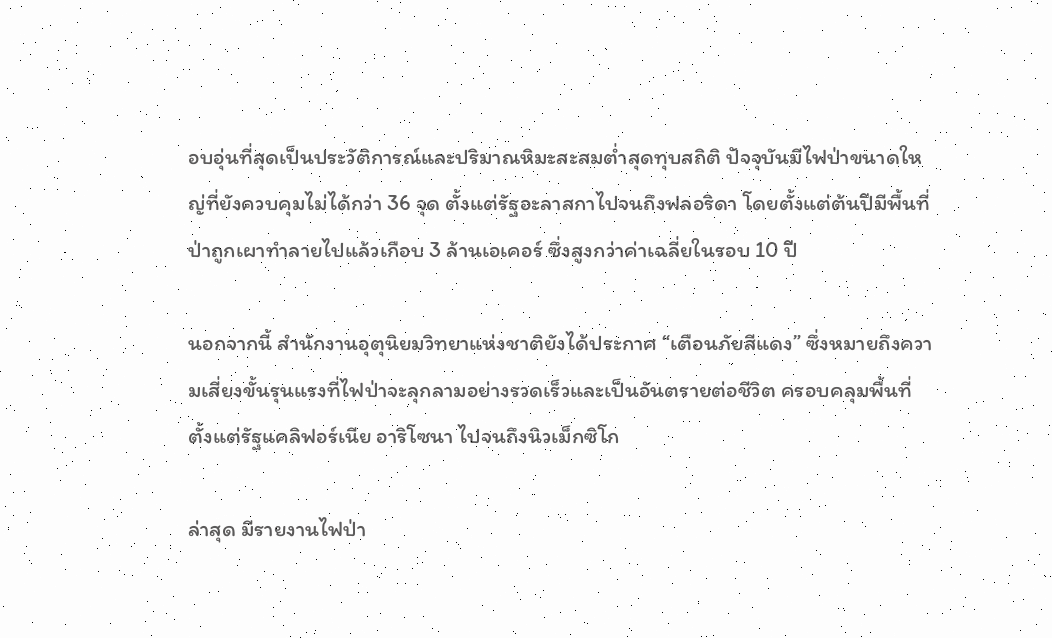อบอุ่นที่สุดเป็นประวัติการณ์และปริมาณหิมะสะสมต่ำสุดทุบสถิติ ปัจจุบันมีไฟป่าขนาดใหญ่ที่ยังควบคุมไม่ได้กว่า 36 จุด ตั้งแต่รัฐอะลาสกาไปจนถึงฟลอริดา โดยตั้งแต่ต้นปีมีพื้นที่ป่าถูกเผาทำลายไปแล้วเกือบ 3 ล้านเอเคอร์ ซึ่งสูงกว่าค่าเฉลี่ยในรอบ 10 ปี

นอกจากนี้ สำนักงานอุตุนิยมวิทยาแห่งชาติยังได้ประกาศ “เตือนภัยสีแดง” ซึ่งหมายถึงความเสี่ยงขั้นรุนแรงที่ไฟป่าจะลุกลามอย่างรวดเร็วและเป็นอันตรายต่อชีวิต ครอบคลุมพื้นที่ตั้งแต่รัฐแคลิฟอร์เนีย อาริโซนา ไปจนถึงนิวเม็กซิโก

ล่าสุด มีรายงานไฟป่า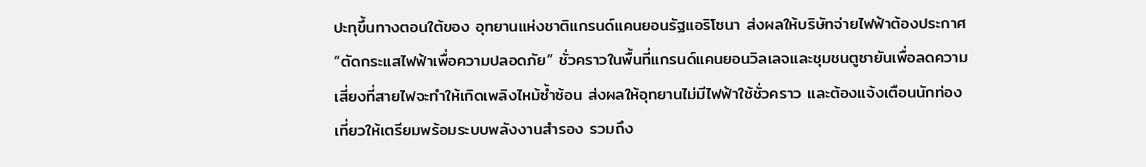ปะทุขึ้นทางตอนใต้ของ อุทยานแห่งชาติแกรนด์แคนยอนรัฐแอริโซนา ส่งผลให้บริษัทจ่ายไฟฟ้าต้องประกาศ “ตัดกระแสไฟฟ้าเพื่อความปลอดภัย” ชั่วคราวในพื้นที่แกรนด์แคนยอนวิลเลจและชุมชนตูซายันเพื่อลดความเสี่ยงที่สายไฟจะทำให้เกิดเพลิงไหม้ซ้ำซ้อน ส่งผลให้อุทยานไม่มีไฟฟ้าใช้ชั่วคราว และต้องแจ้งเตือนนักท่องเที่ยวให้เตรียมพร้อมระบบพลังงานสำรอง รวมถึง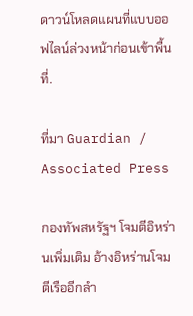ดาวน์โหลดแผนที่แบบออฟไลน์ล่วงหน้าก่อนเข้าพื้นที่.

ที่มา Guardian / Associated Press

กองทัพสหรัฐฯ โจมตีอิหร่านเพิ่มเติม อ้างอิหร่านโจมตีเรืออีกลำ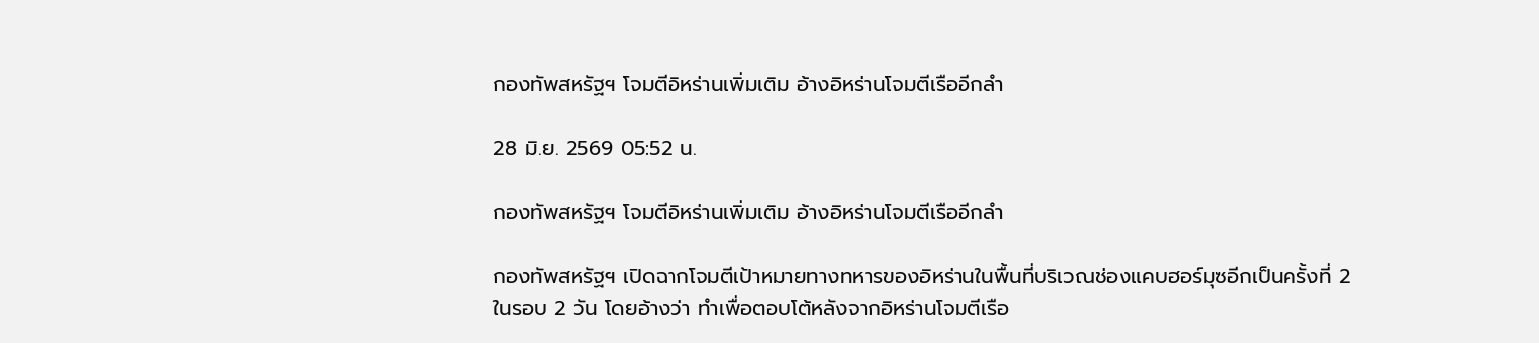กองทัพสหรัฐฯ โจมตีอิหร่านเพิ่มเติม อ้างอิหร่านโจมตีเรืออีกลำ

28 มิ.ย. 2569 05:52 น.

กองทัพสหรัฐฯ โจมตีอิหร่านเพิ่มเติม อ้างอิหร่านโจมตีเรืออีกลำ

กองทัพสหรัฐฯ เปิดฉากโจมตีเป้าหมายทางทหารของอิหร่านในพื้นที่บริเวณช่องแคบฮอร์มุซอีกเป็นครั้งที่ 2 ในรอบ 2 วัน โดยอ้างว่า ทำเพื่อตอบโต้หลังจากอิหร่านโจมตีเรือ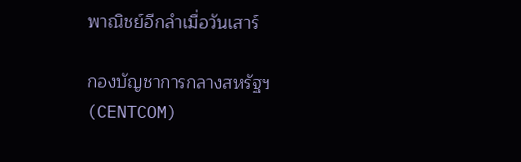พาณิชย์อีกลำเมื่อวันเสาร์

กองบัญชาการกลางสหรัฐฯ (CENTCOM)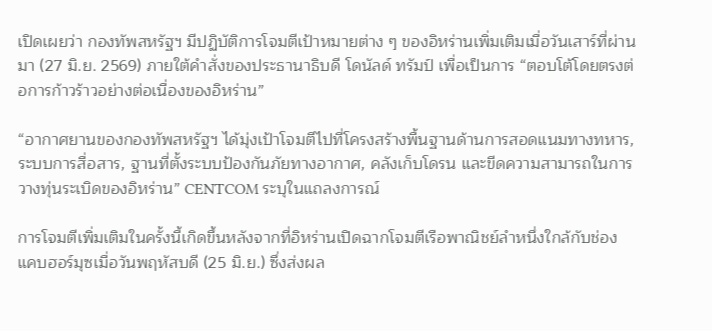เปิดเผยว่า กองทัพสหรัฐฯ มีปฏิบัติการโจมตีเป้าหมายต่าง ๆ ของอิหร่านเพิ่มเติมเมื่อวันเสาร์ที่ผ่านมา (27 มิ.ย. 2569) ภายใต้คำสั่งของประธานาธิบดี โดนัลด์ ทรัมป์ เพื่อเป็นการ “ตอบโต้โดยตรงต่อการก้าวร้าวอย่างต่อเนื่องของอิหร่าน”

“อากาศยานของกองทัพสหรัฐฯ ได้มุ่งเป้าโจมตีไปที่โครงสร้างพื้นฐานด้านการสอดแนมทางทหาร, ระบบการสื่อสาร, ฐานที่ตั้งระบบป้องกันภัยทางอากาศ, คลังเก็บโดรน และขีดความสามารถในการวางทุ่นระเบิดของอิหร่าน” CENTCOM ระบุในแถลงการณ์

การโจมตีเพิ่มเติมในครั้งนี้เกิดขึ้นหลังจากที่อิหร่านเปิดฉากโจมตีเรือพาณิชย์ลำหนึ่งใกล้กับช่องแคบฮอร์มุซเมื่อวันพฤหัสบดี (25 มิ.ย.) ซึ่งส่งผล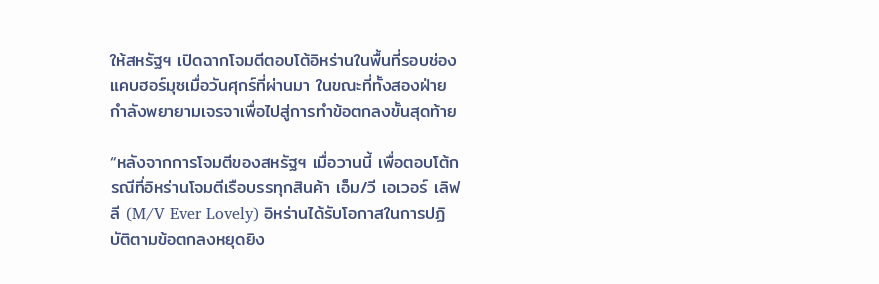ให้สหรัฐฯ เปิดฉากโจมตีตอบโต้อิหร่านในพื้นที่รอบช่องแคบฮอร์มุซเมื่อวันศุกร์ที่ผ่านมา ในขณะที่ทั้งสองฝ่ายกำลังพยายามเจรจาเพื่อไปสู่การทำข้อตกลงขั้นสุดท้าย

“หลังจากการโจมตีของสหรัฐฯ เมื่อวานนี้ เพื่อตอบโต้กรณีที่อิหร่านโจมตีเรือบรรทุกสินค้า เอ็ม/วี เอเวอร์ เลิฟลี (M/V Ever Lovely) อิหร่านได้รับโอกาสในการปฏิบัติตามข้อตกลงหยุดยิง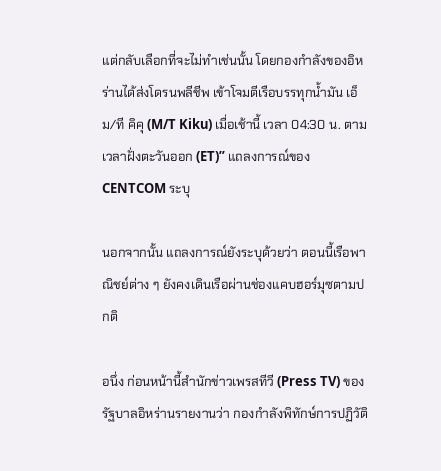แต่กลับเลือกที่จะไม่ทำเช่นนั้น โดยกองกำลังของอิหร่านได้ส่งโดรนพลีชีพ เข้าโจมตีเรือบรรทุกน้ำมัน เอ็ม/ที คิคุ (M/T Kiku) เมื่อเช้านี้ เวลา 04:30 น. ตามเวลาฝั่งตะวันออก (ET)” แถลงการณ์ของ CENTCOM ระบุ

นอกจากนั้น แถลงการณ์ยังระบุด้วยว่า ตอนนี้เรือพาณิชย์ต่าง ๆ ยังคงเดินเรือผ่านช่องแคบฮอร์มุซตามปกติ

อนึ่ง ก่อนหน้านี้สำนักข่าวเพรสทีวี (Press TV) ของรัฐบาลอิหร่านรายงานว่า กองกำลังพิทักษ์การปฏิวัติ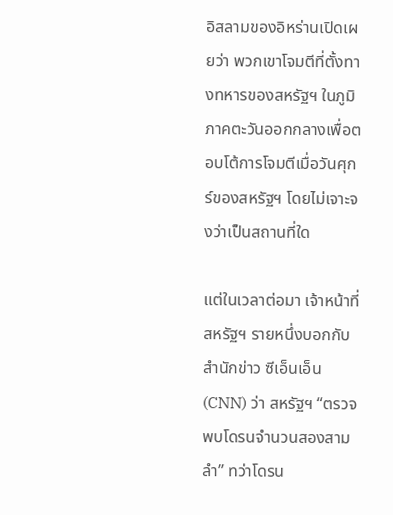อิสลามของอิหร่านเปิดเผยว่า พวกเขาโจมตีที่ตั้งทางทหารของสหรัฐฯ ในภูมิภาคตะวันออกกลางเพื่อตอบโต้การโจมตีเมื่อวันศุกร์ของสหรัฐฯ โดยไม่เจาะจงว่าเป็นสถานที่ใด

แต่ในเวลาต่อมา เจ้าหน้าที่สหรัฐฯ รายหนึ่งบอกกับสำนักข่าว ซีเอ็นเอ็น (CNN) ว่า สหรัฐฯ “ตรวจพบโดรนจำนวนสองสามลำ” ทว่าโดรน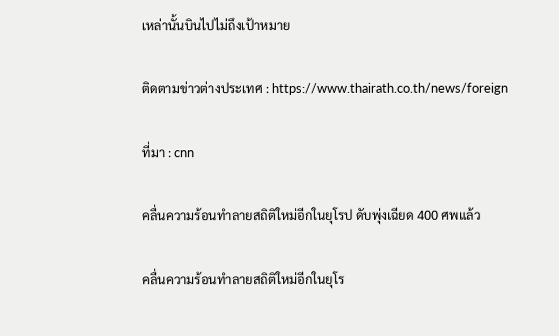เหล่านั้นบินไปไม่ถึงเป้าหมาย

ติดตามข่าวต่างประเทศ : https://www.thairath.co.th/news/foreign

ที่มา : cnn

คลื่นความร้อนทำลายสถิติใหม่อีกในยุโรป ดับพุ่งเฉียด 400 ศพแล้ว

คลื่นความร้อนทำลายสถิติใหม่อีกในยุโร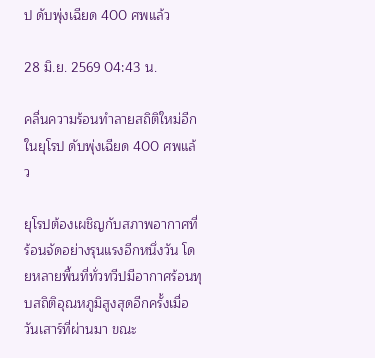ป ดับพุ่งเฉียด 400 ศพแล้ว

28 มิ.ย. 2569 04:43 น.

คลื่นความร้อนทำลายสถิติใหม่อีกในยุโรป ดับพุ่งเฉียด 400 ศพแล้ว

ยุโรปต้องเผชิญกับสภาพอากาศที่ร้อนจัดอย่างรุนแรงอีกหนึ่งวัน โดยหลายพื้นที่ทั่วทวีปมีอากาศร้อนทุบสถิติอุณหภูมิสูงสุดอีกครั้งเมื่อวันเสาร์ที่ผ่านมา ขณะ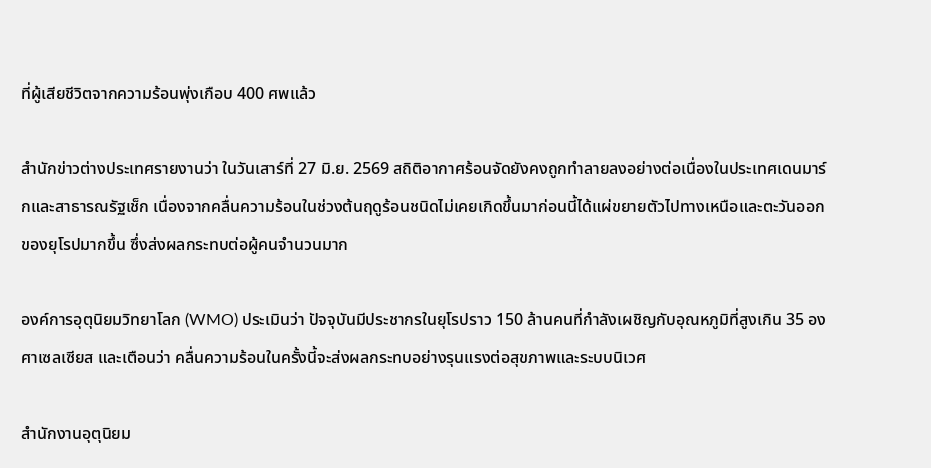ที่ผู้เสียชีวิตจากความร้อนพุ่งเกือบ 400 ศพแล้ว

สำนักข่าวต่างประเทศรายงานว่า ในวันเสาร์ที่ 27 มิ.ย. 2569 สถิติอากาศร้อนจัดยังคงถูกทำลายลงอย่างต่อเนื่องในประเทศเดนมาร์กและสาธารณรัฐเช็ก เนื่องจากคลื่นความร้อนในช่วงต้นฤดูร้อนชนิดไม่เคยเกิดขึ้นมาก่อนนี้ได้แผ่ขยายตัวไปทางเหนือและตะวันออกของยุโรปมากขึ้น ซึ่งส่งผลกระทบต่อผู้คนจำนวนมาก

องค์การอุตุนิยมวิทยาโลก (WMO) ประเมินว่า ปัจจุบันมีประชากรในยุโรปราว 150 ล้านคนที่กำลังเผชิญกับอุณหภูมิที่สูงเกิน 35 องศาเซลเซียส และเตือนว่า คลื่นความร้อนในครั้งนี้จะส่งผลกระทบอย่างรุนแรงต่อสุขภาพและระบบนิเวศ

สำนักงานอุตุนิยม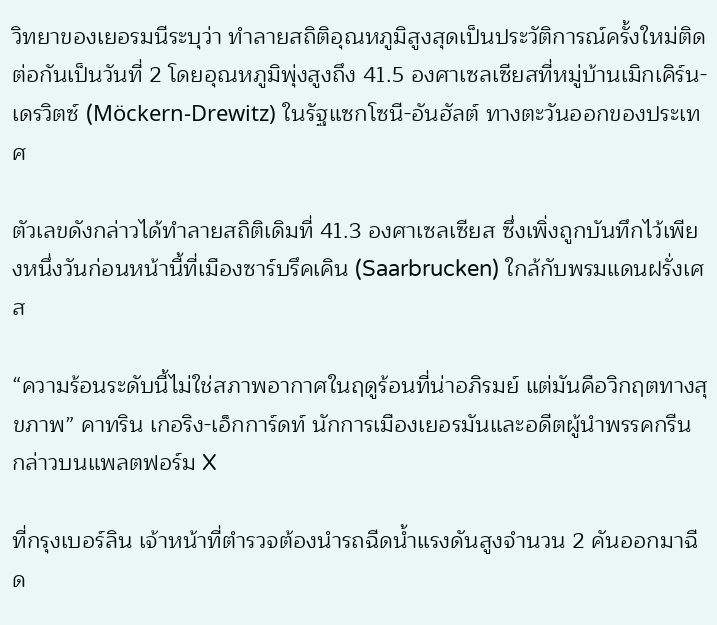วิทยาของเยอรมนีระบุว่า ทำลายสถิติอุณหภูมิสูงสุดเป็นประวัติการณ์ครั้งใหม่ติดต่อกันเป็นวันที่ 2 โดยอุณหภูมิพุ่งสูงถึง 41.5 องศาเซลเซียสที่หมู่บ้านเมิกเคิร์น-เดรวิตซ์ (Möckern-Drewitz) ในรัฐแซกโซนี-อันฮัลต์ ทางตะวันออกของประเทศ

ตัวเลขดังกล่าวได้ทำลายสถิติเดิมที่ 41.3 องศาเซลเซียส ซึ่งเพิ่งถูกบันทึกไว้เพียงหนึ่งวันก่อนหน้านี้ที่เมืองซาร์บรึคเคิน (Saarbrucken) ใกล้กับพรมแดนฝรั่งเศส

“ความร้อนระดับนี้ไม่ใช่สภาพอากาศในฤดูร้อนที่น่าอภิรมย์ แต่มันคือวิกฤตทางสุขภาพ” คาทริน เกอริง-เอ็กการ์ดท์ นักการเมืองเยอรมันและอดีตผู้นำพรรคกรีน กล่าวบนแพลตฟอร์ม X

ที่กรุงเบอร์ลิน เจ้าหน้าที่ตำรวจต้องนำรถฉีดน้ำแรงดันสูงจำนวน 2 คันออกมาฉีด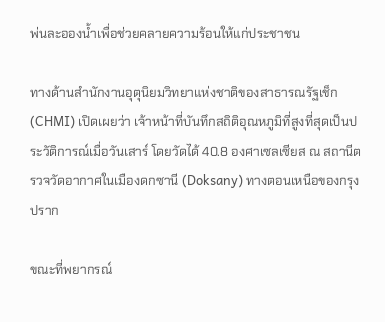พ่นละอองน้ำเพื่อช่วยคลายความร้อนให้แก่ประชาชน

ทางด้านสำนักงานอุตุนิยมวิทยาแห่งชาติของสาธารณรัฐเช็ก (CHMI) เปิดเผยว่า เจ้าหน้าที่บันทึกสถิติอุณหภูมิที่สูงที่สุดเป็นประวัติการณ์เมื่อวันเสาร์ โดยวัดได้ 40.8 องศาเซลเซียส ณ สถานีตรวจวัดอากาศในเมืองดกซานี (Doksany) ทางตอนเหนือของกรุงปราก

ขณะที่พยากรณ์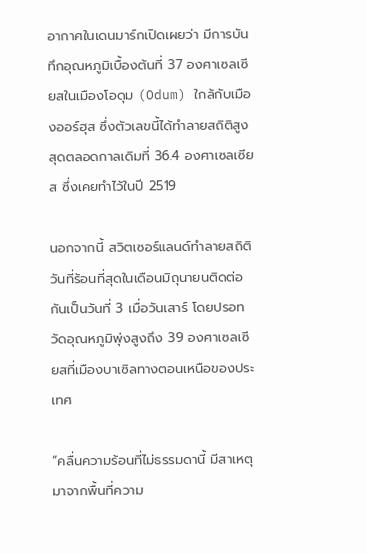อากาศในเดนมาร์กเปิดเผยว่า มีการบันทึกอุณหภูมิเบื้องต้นที่ 37 องศาเซลเซียสในเมืองโอดุม (Odum) ใกล้กับเมืองออร์ฮุส ซึ่งตัวเลขนี้ได้ทำลายสถิติสูงสุดตลอดกาลเดิมที่ 36.4 องศาเซลเซียส ซึ่งเคยทำไว้ในปี 2519

นอกจากนี้ สวิตเซอร์แลนด์ทำลายสถิติวันที่ร้อนที่สุดในเดือนมิถุนายนติดต่อกันเป็นวันที่ 3 เมื่อวันเสาร์ โดยปรอทวัดอุณหภูมิพุ่งสูงถึง 39 องศาเซลเซียสที่เมืองบาเซิลทางตอนเหนือของประเทศ

“คลื่นความร้อนที่ไม่ธรรมดานี้ มีสาเหตุมาจากพื้นที่ความ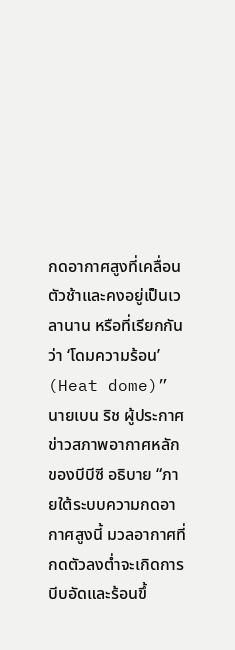กดอากาศสูงที่เคลื่อนตัวช้าและคงอยู่เป็นเวลานาน หรือที่เรียกกันว่า ‘โดมความร้อน’ (Heat dome)” นายเบน ริช ผู้ประกาศข่าวสภาพอากาศหลักของบีบีซี อธิบาย “ภายใต้ระบบความกดอากาศสูงนี้ มวลอากาศที่กดตัวลงต่ำจะเกิดการบีบอัดและร้อนขึ้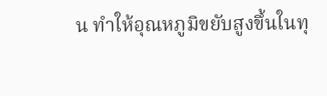น ทำให้อุณหภูมิขยับสูงขึ้นในทุ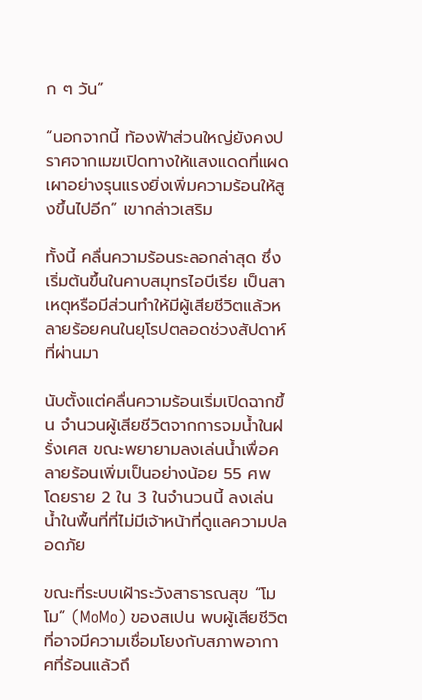ก ๆ วัน”

“นอกจากนี้ ท้องฟ้าส่วนใหญ่ยังคงปราศจากเมฆเปิดทางให้แสงแดดที่แผดเผาอย่างรุนแรงยิ่งเพิ่มความร้อนให้สูงขึ้นไปอีก” เขากล่าวเสริม

ทั้งนี้ คลื่นความร้อนระลอกล่าสุด ซึ่งเริ่มต้นขึ้นในคาบสมุทรไอบีเรีย เป็นสาเหตุหรือมีส่วนทำให้มีผู้เสียชีวิตแล้วหลายร้อยคนในยุโรปตลอดช่วงสัปดาห์ที่ผ่านมา

นับตั้งแต่คลื่นความร้อนเริ่มเปิดฉากขึ้น จำนวนผู้เสียชีวิตจากการจมน้ำในฝรั่งเศส ขณะพยายามลงเล่นน้ำเพื่อคลายร้อนเพิ่มเป็นอย่างน้อย 55 ศพ โดยราย 2 ใน 3 ในจำนวนนี้ ลงเล่นน้ำในพื้นที่ที่ไม่มีเจ้าหน้าที่ดูแลความปลอดภัย

ขณะที่ระบบเฝ้าระวังสาธารณสุข “โมโม” (MoMo) ของสเปน พบผู้เสียชีวิตที่อาจมีความเชื่อมโยงกับสภาพอากาศที่ร้อนแล้วถึ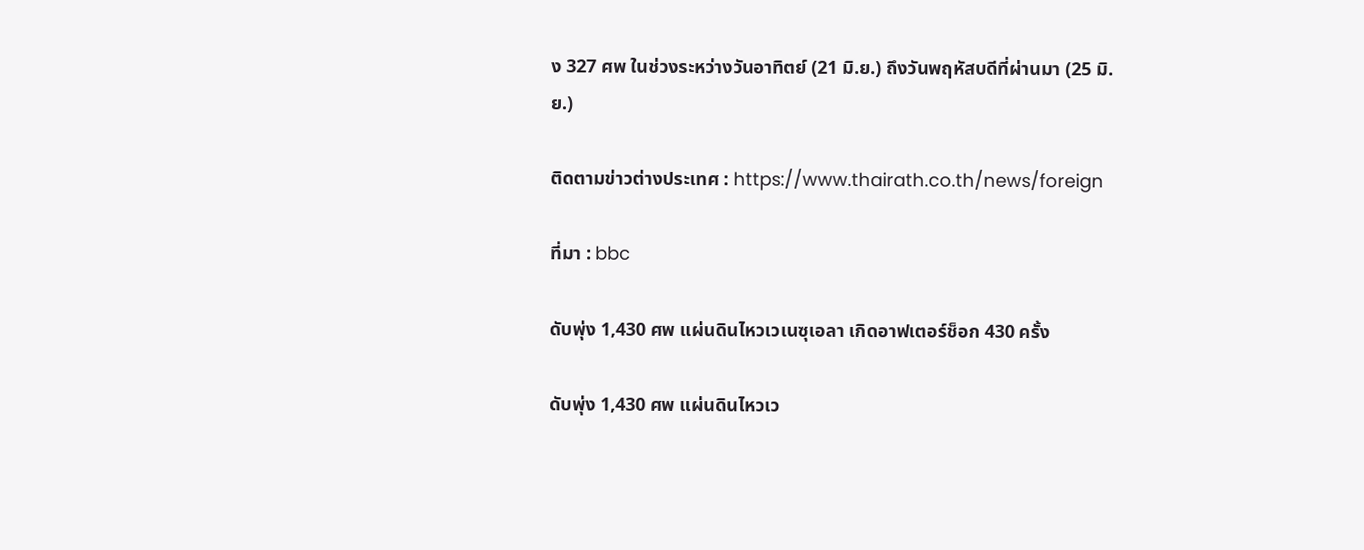ง 327 ศพ ในช่วงระหว่างวันอาทิตย์ (21 มิ.ย.) ถึงวันพฤหัสบดีที่ผ่านมา (25 มิ.ย.)

ติดตามข่าวต่างประเทศ : https://www.thairath.co.th/news/foreign

ที่มา : bbc

ดับพุ่ง 1,430 ศพ แผ่นดินไหวเวเนซุเอลา เกิดอาฟเตอร์ช็อก 430 ครั้ง

ดับพุ่ง 1,430 ศพ แผ่นดินไหวเว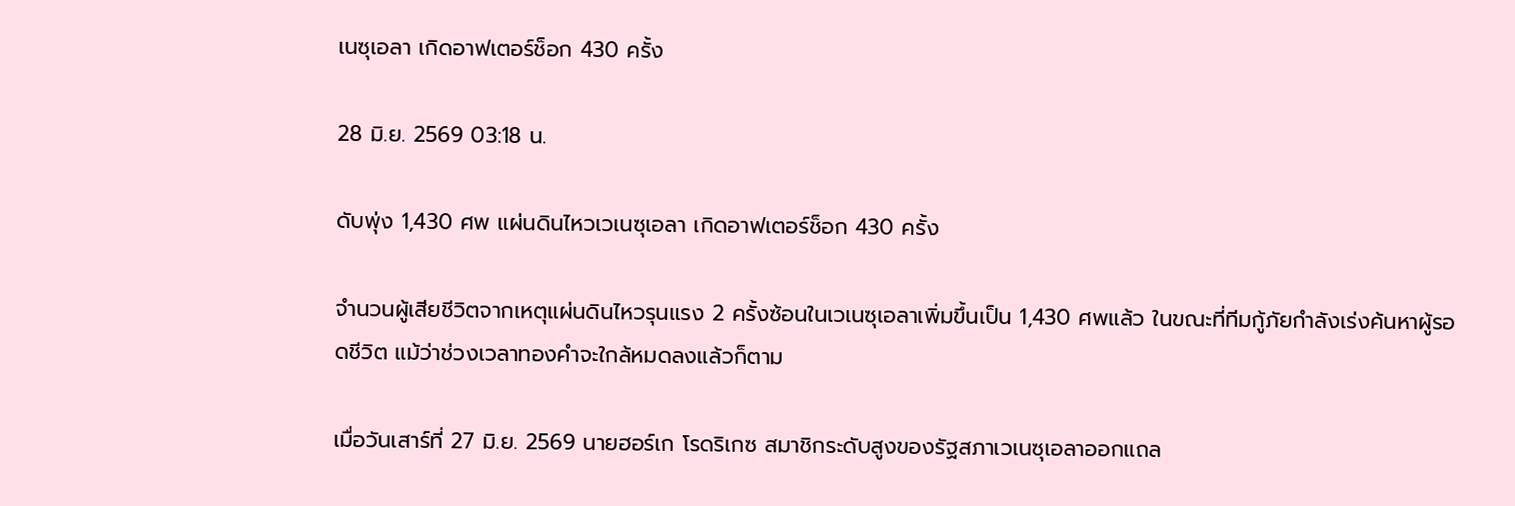เนซุเอลา เกิดอาฟเตอร์ช็อก 430 ครั้ง

28 มิ.ย. 2569 03:18 น.

ดับพุ่ง 1,430 ศพ แผ่นดินไหวเวเนซุเอลา เกิดอาฟเตอร์ช็อก 430 ครั้ง

จำนวนผู้เสียชีวิตจากเหตุแผ่นดินไหวรุนแรง 2 ครั้งซ้อนในเวเนซุเอลาเพิ่มขึ้นเป็น 1,430 ศพแล้ว ในขณะที่ทีมกู้ภัยกำลังเร่งค้นหาผู้รอดชีวิต แม้ว่าช่วงเวลาทองคำจะใกล้หมดลงแล้วก็ตาม

เมื่อวันเสาร์ที่ 27 มิ.ย. 2569 นายฮอร์เก โรดริเกซ สมาชิกระดับสูงของรัฐสภาเวเนซุเอลาออกแถล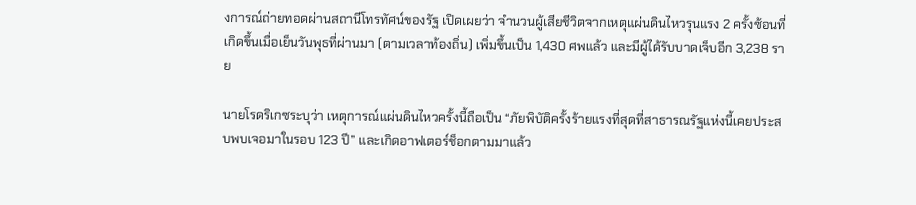งการณ์ถ่ายทอดผ่านสถานีโทรทัศน์ของรัฐ เปิดเผยว่า จำนวนผู้เสียชีวิตจากเหตุแผ่นดินไหวรุนแรง 2 ครั้งซ้อนที่เกิดขึ้นเมื่อเย็นวันพุธที่ผ่านมา (ตามเวลาท้องถิ่น) เพิ่มขึ้นเป็น 1,430 ศพแล้ว และมีผู้ได้รับบาดเจ็บอีก 3,238 ราย

นายโรดริเกซระบุว่า เหตุการณ์แผ่นดินไหวครั้งนี้ถือเป็น “ภัยพิบัติครั้งร้ายแรงที่สุดที่สาธารณรัฐแห่งนี้เคยประสบพบเจอมาในรอบ 123 ปี” และเกิดอาฟเตอร์ช็อกตามมาแล้ว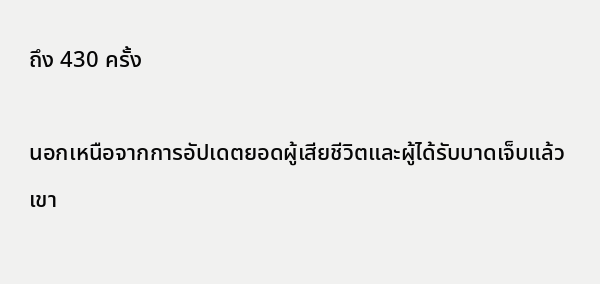ถึง 430 ครั้ง

นอกเหนือจากการอัปเดตยอดผู้เสียชีวิตและผู้ได้รับบาดเจ็บแล้ว เขา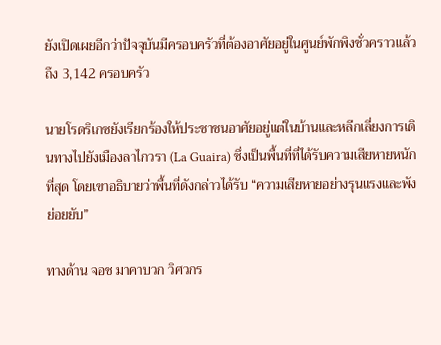ยังเปิดเผยอีกว่าปัจจุบันมีครอบครัวที่ต้องอาศัยอยู่ในศูนย์พักพิงชั่วคราวแล้วถึง 3,142 ครอบครัว

นายโรดริเกซยังเรียกร้องให้ประชาชนอาศัยอยู่แต่ในบ้านและหลีกเลี่ยงการเดินทางไปยังเมืองลาไกวรา (La Guaira) ซึ่งเป็นพื้นที่ที่ได้รับความเสียหายหนักที่สุด โดยเขาอธิบายว่าพื้นที่ดังกล่าวได้รับ “ความเสียหายอย่างรุนแรงและพังย่อยยับ”

ทางด้าน จอช มาคาบวก วิศวกร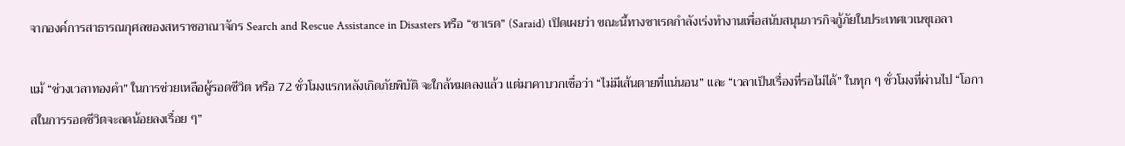จากองค์การสาธารณกุศลของสหราชอาณาจักร Search and Rescue Assistance in Disasters หรือ “ซาเรด” (Saraid) เปิดเผยว่า ขณะนี้ทางซาเรดกำลังเร่งทำงานเพื่อสนับสนุนภารกิจกู้ภัยในประเทศเวเนซุเอลา

แม้ “ช่วงเวลาทองคำ” ในการช่วยเหลือผู้รอดชีวิต หรือ 72 ชั่วโมงแรกหลังเกิดภัยพิบัติ จะใกล้หมดลงแล้ว แต่มาคาบวกเชื่อว่า “ไม่มีเส้นตายที่แน่นอน” และ “เวลาเป็นเรื่องที่รอไม่ได้” ในทุก ๆ ชั่วโมงที่ผ่านไป “โอกาสในการรอดชีวิตจะลดน้อยลงเรื่อย ๆ”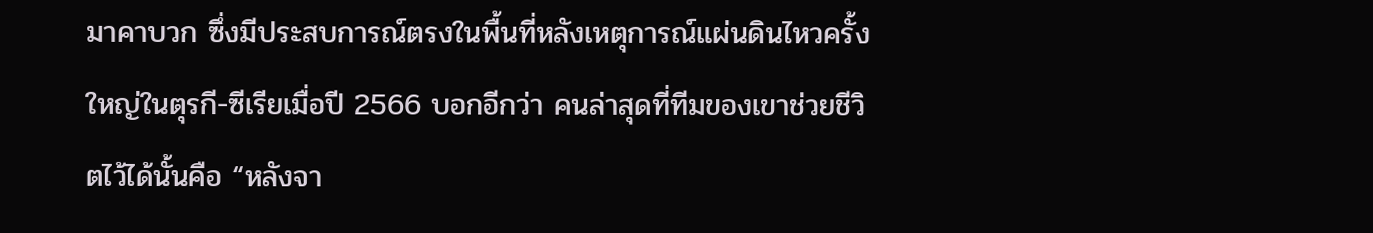มาคาบวก ซึ่งมีประสบการณ์ตรงในพื้นที่หลังเหตุการณ์แผ่นดินไหวครั้งใหญ่ในตุรกี-ซีเรียเมื่อปี 2566 บอกอีกว่า คนล่าสุดที่ทีมของเขาช่วยชีวิตไว้ได้นั้นคือ “หลังจา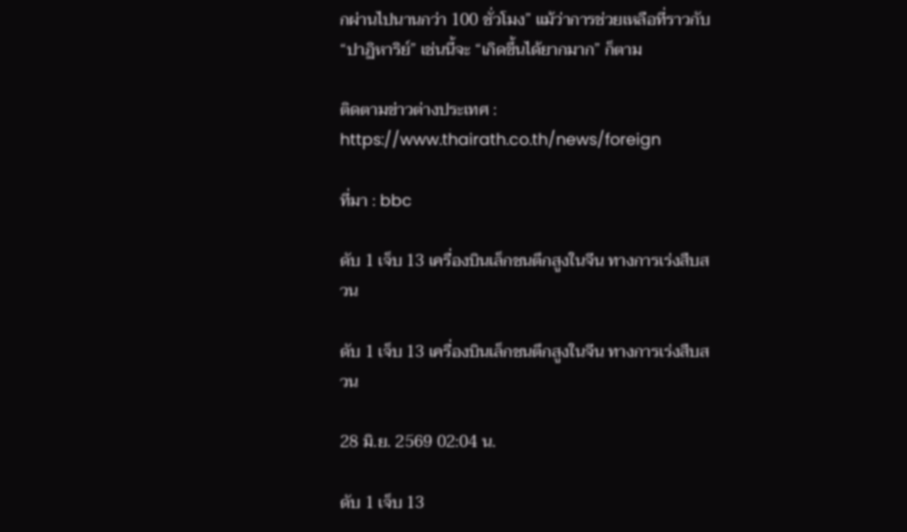กผ่านไปนานกว่า 100 ชั่วโมง” แม้ว่าการช่วยเหลือที่ราวกับ “ปาฏิหาริย์” เช่นนี้จะ “เกิดขึ้นได้ยากมาก” ก็ตาม

ติดตามข่าวต่างประเทศ : https://www.thairath.co.th/news/foreign

ที่มา : bbc

ดับ 1 เจ็บ 13 เครื่องบินเล็กชนตึกสูงในจีน ทางการเร่งสืบสวน

ดับ 1 เจ็บ 13 เครื่องบินเล็กชนตึกสูงในจีน ทางการเร่งสืบสวน

28 มิ.ย. 2569 02:04 น.

ดับ 1 เจ็บ 13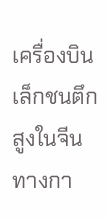เครื่องบินเล็กชนตึกสูงในจีน ทางกา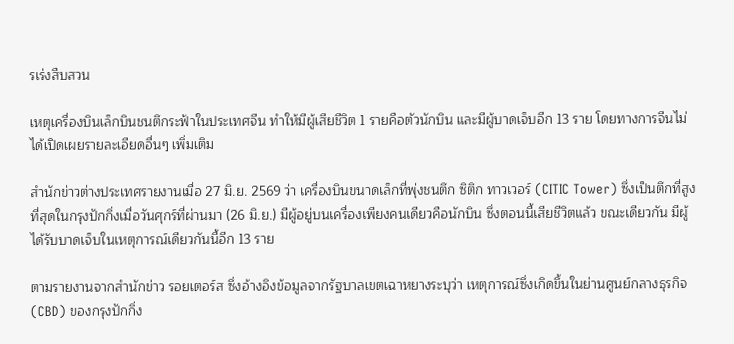รเร่งสืบสวน

เหตุเครื่องบินเล็กบินชนตึกระฟ้าในประเทศจีน ทำให้มีผู้เสียชีวิต 1 รายคือตัวนักบิน และมีผู้บาดเจ็บอีก 13 ราย โดยทางการจีนไม่ได้เปิดเผยรายละเอียดอื่นๆ เพิ่มเติม

สำนักข่าวต่างประเทศรายงานเมื่อ 27 มิ.ย. 2569 ว่า เครื่องบินขนาดเล็กที่พุ่งชนตึก ซิติก ทาวเวอร์ (CITIC Tower) ซึ่งเป็นตึกที่สูงที่สุดในกรุงปักกิ่งเมื่อวันศุกร์ที่ผ่านมา (26 มิ.ย.) มีผู้อยู่บนเครื่องเพียงคนเดียวคือนักบิน ซึ่งตอนนี้เสียชีวิตแล้ว ขณะเดียวกัน มีผู้ได้รับบาดเจ็บในเหตุการณ์เดียวกันนี้อีก 13 ราย

ตามรายงานจากสำนักข่าว รอยเตอร์ส ซึ่งอ้างอิงข้อมูลจากรัฐบาลเขตเฉาหยางระบุว่า เหตุการณ์ซึ่งเกิดขึ้นในย่านศูนย์กลางธุรกิจ (CBD) ของกรุงปักกิ่ง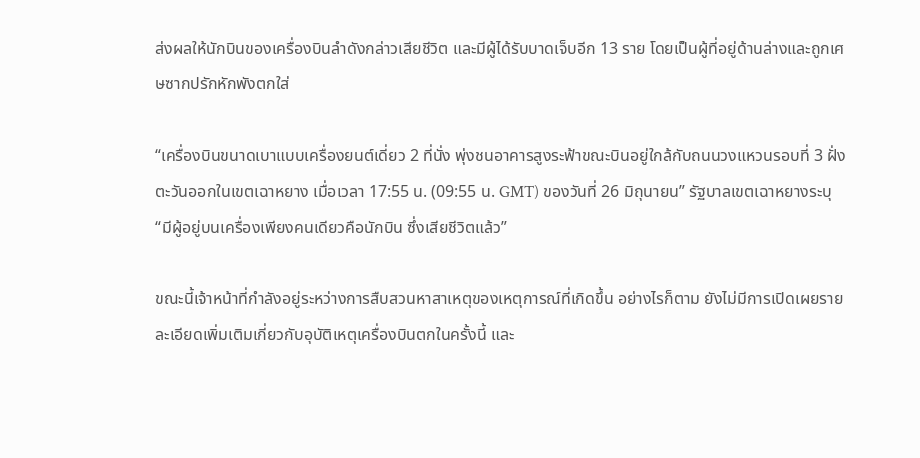ส่งผลให้นักบินของเครื่องบินลำดังกล่าวเสียชีวิต และมีผู้ได้รับบาดเจ็บอีก 13 ราย โดยเป็นผู้ที่อยู่ด้านล่างและถูกเศษซากปรักหักพังตกใส่

“เครื่องบินขนาดเบาแบบเครื่องยนต์เดี่ยว 2 ที่นั่ง พุ่งชนอาคารสูงระฟ้าขณะบินอยู่ใกล้กับถนนวงแหวนรอบที่ 3 ฝั่งตะวันออกในเขตเฉาหยาง เมื่อเวลา 17:55 น. (09:55 น. GMT) ของวันที่ 26 มิถุนายน” รัฐบาลเขตเฉาหยางระบุ “มีผู้อยู่บนเครื่องเพียงคนเดียวคือนักบิน ซึ่งเสียชีวิตแล้ว”

ขณะนี้เจ้าหน้าที่กำลังอยู่ระหว่างการสืบสวนหาสาเหตุของเหตุการณ์ที่เกิดขึ้น อย่างไรก็ตาม ยังไม่มีการเปิดเผยรายละเอียดเพิ่มเติมเกี่ยวกับอุบัติเหตุเครื่องบินตกในครั้งนี้ และ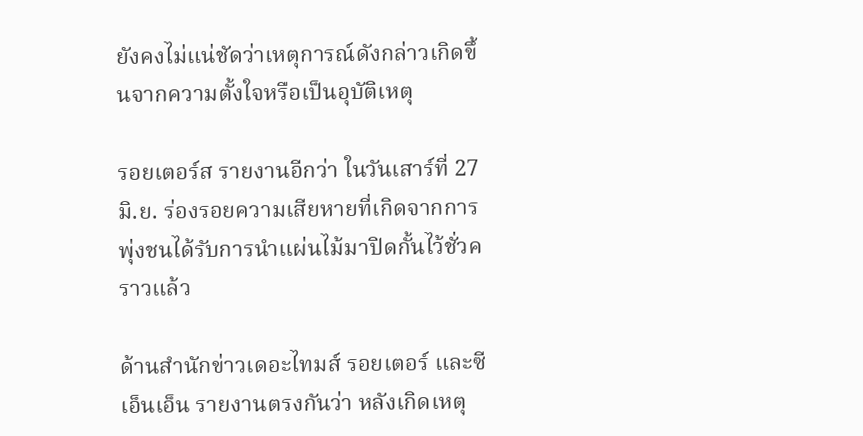ยังคงไม่แน่ชัดว่าเหตุการณ์ดังกล่าวเกิดขึ้นจากความตั้งใจหรือเป็นอุบัติเหตุ

รอยเตอร์ส รายงานอีกว่า ในวันเสาร์ที่ 27 มิ.ย. ร่องรอยความเสียหายที่เกิดจากการพุ่งชนได้รับการนำแผ่นไม้มาปิดกั้นไว้ชั่วคราวแล้ว

ด้านสำนักข่าวเดอะไทมส์ รอยเตอร์ และซีเอ็นเอ็น รายงานตรงกันว่า หลังเกิดเหตุ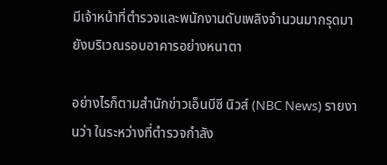มีเจ้าหน้าที่ตำรวจและพนักงานดับเพลิงจำนวนมากรุดมายังบริเวณรอบอาคารอย่างหนาตา

อย่างไรก็ตามสำนักข่าวเอ็นบีซี นิวส์ (NBC News) รายงานว่า ในระหว่างที่ตำรวจกำลัง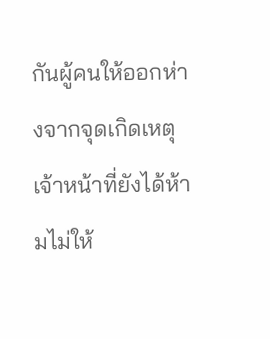กันผู้คนให้ออกห่างจากจุดเกิดเหตุ เจ้าหน้าที่ยังได้ห้ามไม่ให้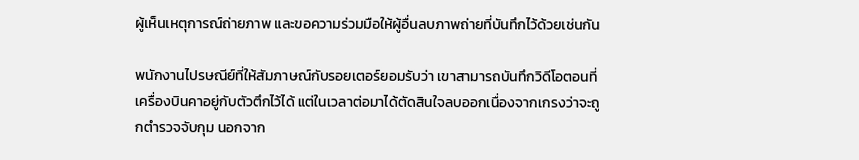ผู้เห็นเหตุการณ์ถ่ายภาพ และขอความร่วมมือให้ผู้อื่นลบภาพถ่ายที่บันทึกไว้ด้วยเช่นกัน

พนักงานไปรษณีย์ที่ให้สัมภาษณ์กับรอยเตอร์ยอมรับว่า เขาสามารถบันทึกวิดีโอตอนที่เครื่องบินคาอยู่กับตัวตึกไว้ได้ แต่ในเวลาต่อมาได้ตัดสินใจลบออกเนื่องจากเกรงว่าจะถูกตำรวจจับกุม นอกจาก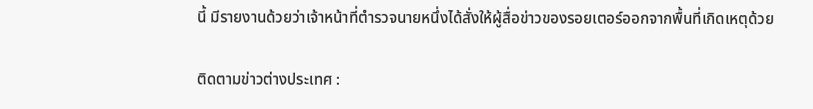นี้ มีรายงานด้วยว่าเจ้าหน้าที่ตำรวจนายหนึ่งได้สั่งให้ผู้สื่อข่าวของรอยเตอร์ออกจากพื้นที่เกิดเหตุด้วย

ติดตามข่าวต่างประเทศ :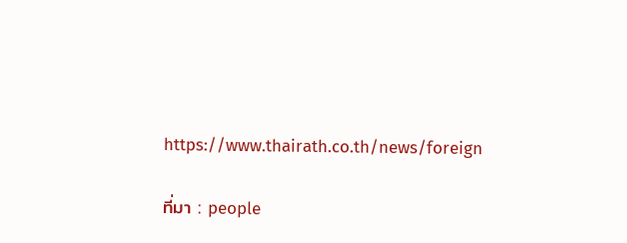https://www.thairath.co.th/news/foreign

ที่มา : people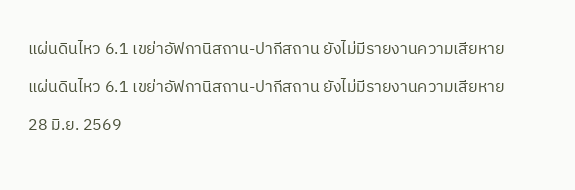แผ่นดินไหว 6.1 เขย่าอัฟกานิสถาน-ปากีสถาน ยังไม่มีรายงานความเสียหาย

แผ่นดินไหว 6.1 เขย่าอัฟกานิสถาน-ปากีสถาน ยังไม่มีรายงานความเสียหาย

28 มิ.ย. 2569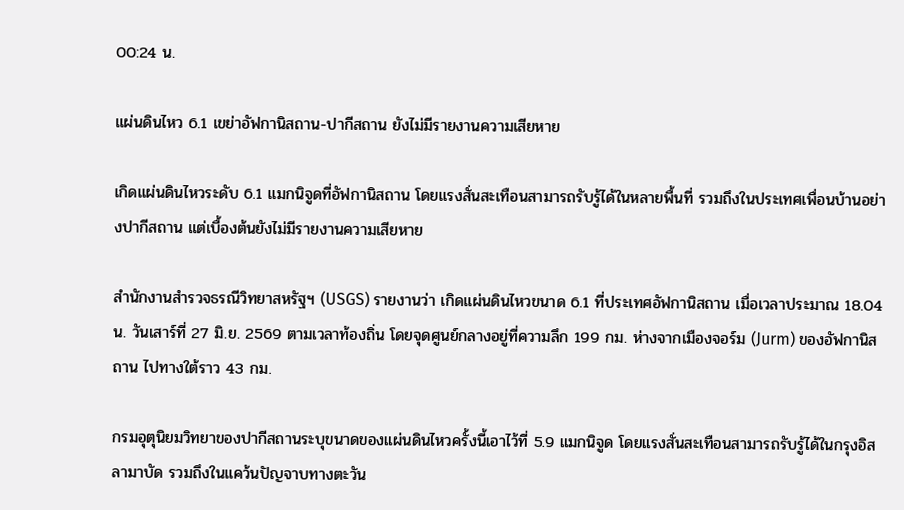00:24 น.

แผ่นดินไหว 6.1 เขย่าอัฟกานิสถาน-ปากีสถาน ยังไม่มีรายงานความเสียหาย

เกิดแผ่นดินไหวระดับ 6.1 แมกนิจูดที่อัฟกานิสถาน โดยแรงสั่นสะเทือนสามารถรับรู้ได้ในหลายพื้นที่ รวมถึงในประเทศเพื่อนบ้านอย่างปากีสถาน แต่เบื้องต้นยังไม่มีรายงานความเสียหาย

สำนักงานสำรวจธรณีวิทยาสหรัฐฯ (USGS) รายงานว่า เกิดแผ่นดินไหวขนาด 6.1 ที่ประเทศอัฟกานิสถาน เมื่อเวลาประมาณ 18.04 น. วันเสาร์ที่ 27 มิ.ย. 2569 ตามเวลาท้องถิ่น โดยจุดศูนย์กลางอยู่ที่ความลึก 199 กม. ห่างจากเมืองจอร์ม (Jurm) ของอัฟกานิสถาน ไปทางใต้ราว 43 กม.

กรมอุตุนิยมวิทยาของปากีสถานระบุขนาดของแผ่นดินไหวครั้งนี้เอาไว้ที่ 5.9 แมกนิจูด โดยแรงสั่นสะเทือนสามารถรับรู้ได้ในกรุงอิสลามาบัด รวมถึงในแคว้นปัญจาบทางตะวัน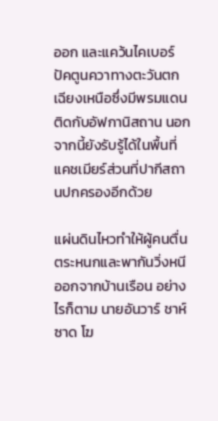ออก และแคว้นไคเบอร์ปัคตูนควาทางตะวันตกเฉียงเหนือซึ่งมีพรมแดนติดกับอัฟกานิสถาน นอกจากนี้ยังรับรู้ได้ในพื้นที่แคชเมียร์ส่วนที่ปากีสถานปกครองอีกด้วย

แผ่นดินไหวทำให้ผู้คนตื่นตระหนกและพากันวิ่งหนีออกจากบ้านเรือน อย่างไรก็ตาม นายอันวาร์ ชาห์ซาด โฆ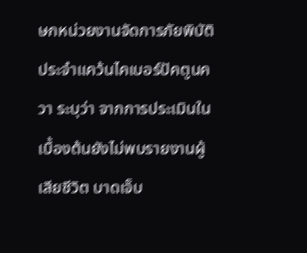ษกหน่วยงานจัดการภัยพิบัติประจำแคว้นไคเบอร์ปัคตูนควา ระบุว่า จากการประเมินในเบื้องต้นยังไม่พบรายงานผู้เสียชีวิต บาดเจ็บ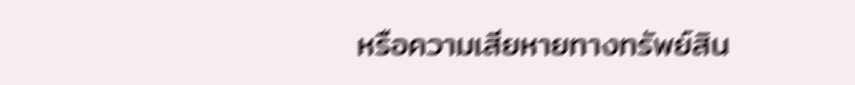หรือความเสียหายทางทรัพย์สิน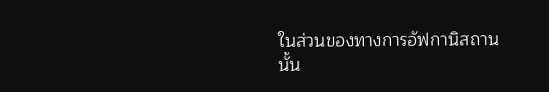ในส่วนของทางการอัฟกานิสถานนั้น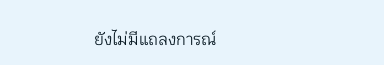ยังไม่มีแถลงการณ์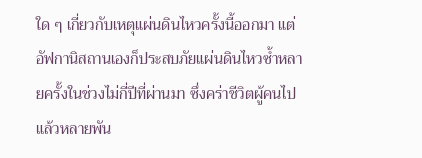ใด ๆ เกี่ยวกับเหตุแผ่นดินไหวครั้งนี้ออกมา แต่อัฟกานิสถานเองก็ประสบภัยแผ่นดินไหวซ้ำหลายครั้งในช่วงไม่กี่ปีที่ผ่านมา ซึ่งคร่าชีวิตผู้คนไปแล้วหลายพัน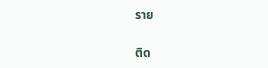ราย

ติด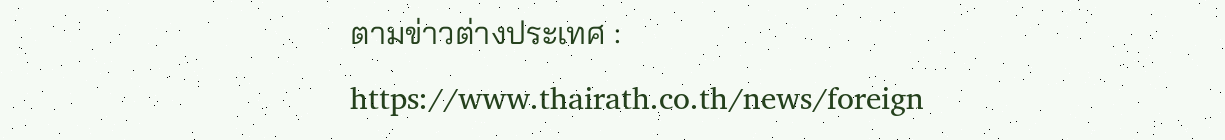ตามข่าวต่างประเทศ : https://www.thairath.co.th/news/foreign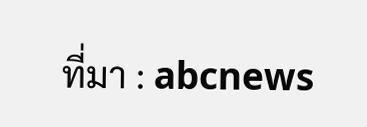ที่มา : abcnews